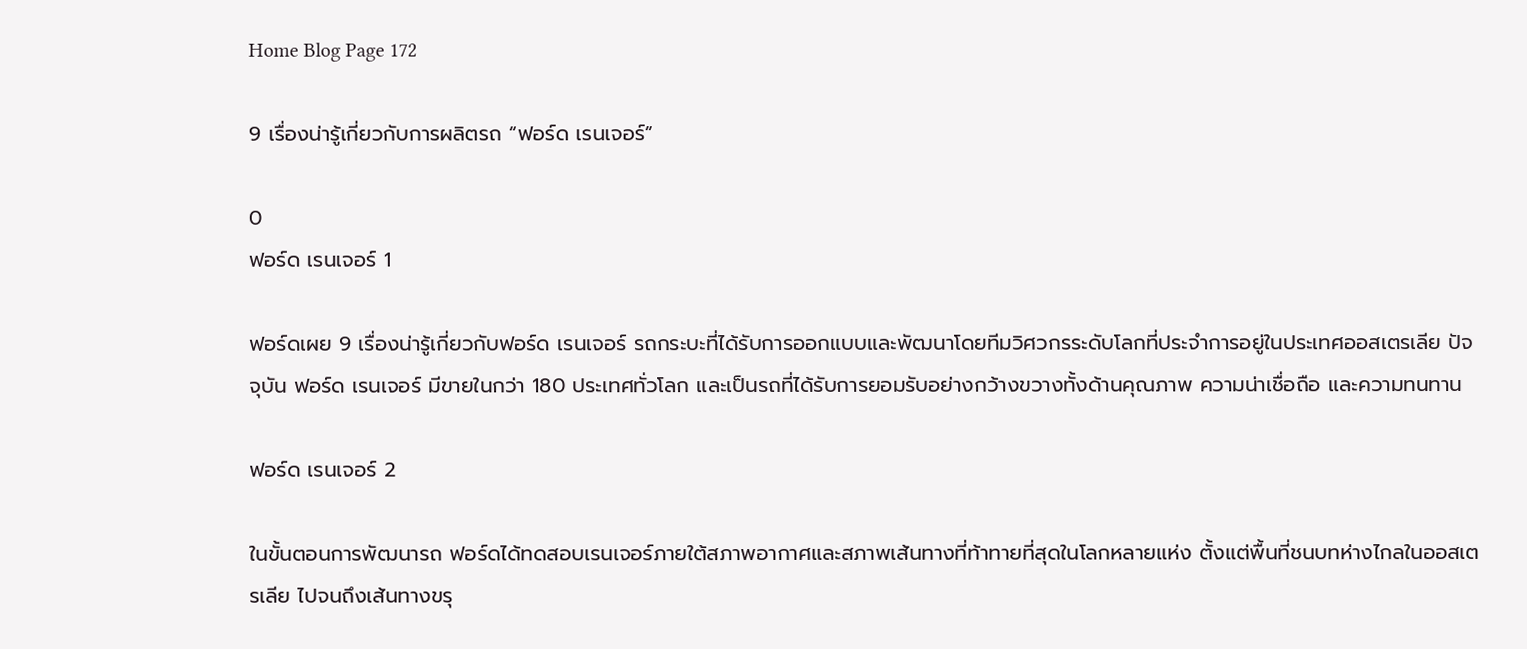Home Blog Page 172

9 เรื่องน่ารู้เกี่ยวกับการผลิตรถ “ฟอร์ด เรนเจอร์”

0
ฟอร์ด เรนเจอร์ 1

ฟอร์ดเผย 9 เรื่องน่ารู้เกี่ยวกับฟอร์ด เรนเจอร์ รถกระบะที่ได้รับการออกแบบและพัฒนาโดยทีมวิศวกรระดับโลกที่ประจำการอยู่ในประเทศออสเตรเลีย ปัจจุบัน ฟอร์ด เรนเจอร์ มีขายในกว่า 180 ประเทศทั่วโลก และเป็นรถที่ได้รับการยอมรับอย่างกว้างขวางทั้งด้านคุณภาพ ความน่าเชื่อถือ และความทนทาน

ฟอร์ด เรนเจอร์ 2

ในขั้นตอนการพัฒนารถ ฟอร์ดได้ทดสอบเรนเจอร์ภายใต้สภาพอากาศและสภาพเส้นทางที่ท้าทายที่สุดในโลกหลายแห่ง ตั้งแต่พื้นที่ชนบทห่างไกลในออสเตรเลีย ไปจนถึงเส้นทางขรุ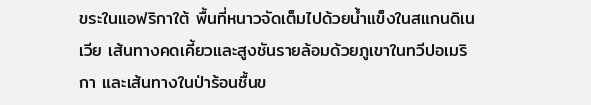ขระในแอฟริกาใต้ พื้นที่หนาวจัดเต็มไปด้วยน้ำแข็งในสแกนดิเนเวีย เส้นทางคดเคี้ยวและสูงชันรายล้อมด้วยภูเขาในทวีปอเมริกา และเส้นทางในป่าร้อนชื้นข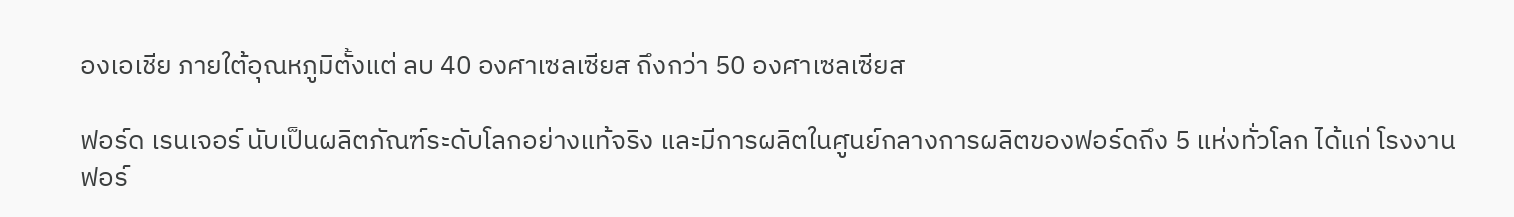องเอเชีย ภายใต้อุณหภูมิตั้งแต่ ลบ 40 องศาเซลเซียส ถึงกว่า 50 องศาเซลเซียส

ฟอร์ด เรนเจอร์ นับเป็นผลิตภัณฑ์ระดับโลกอย่างแท้จริง และมีการผลิตในศูนย์กลางการผลิตของฟอร์ดถึง 5 แห่งทั่วโลก ได้แก่ โรงงานฟอร์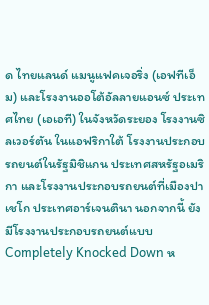ด ไทยแลนด์ แมนูแฟคเจอริ่ง (เอฟทีเอ็ม) และโรงงานออโต้อัลลายแอนซ์ ประเทศไทย (เอเอที) ในจังหวัดระยอง โรงงานซิลเวอร์ตัน ในแอฟริกาใต้ โรงงานประกอบรถยนต์ในรัฐมิชิแกน ประเทศสหรัฐอเมริกา และโรงงานประกอบรถยนต์ที่เมืองปาเชโก ประเทศอาร์เจนตินา นอกจากนี้ ยังมีโรงงานประกอบรถยนต์แบบ Completely Knocked Down ห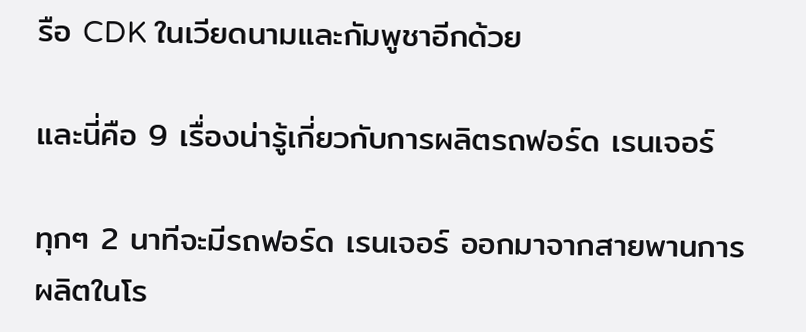รือ CDK ในเวียดนามและกัมพูชาอีกด้วย

และนี่คือ 9 เรื่องน่ารู้เกี่ยวกับการผลิตรถฟอร์ด เรนเจอร์

ทุกๆ 2 นาทีจะมีรถฟอร์ด เรนเจอร์ ออกมาจากสายพานการผลิตในโร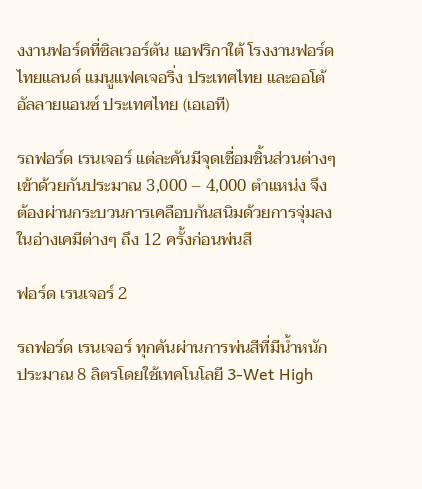งงานฟอร์ดที่ซิลเวอร์ตัน แอฟริกาใต้ โรงงานฟอร์ด ไทยแลนด์ แมนูแฟคเจอริ่ง ประเทศไทย และออโต้อัลลายแอนซ์ ประเทศไทย (เอเอที)

รถฟอร์ด เรนเจอร์ แต่ละคันมีจุดเชื่อมชิ้นส่วนต่างๆ เข้าด้วยกันประมาณ 3,000 – 4,000 ตำแหน่ง จึงต้องผ่านกระบวนการเคลือบกันสนิมด้วยการจุ่มลงในอ่างเคมีต่างๆ ถึง 12 ครั้งก่อนพ่นสี

ฟอร์ด เรนเจอร์ 2

รถฟอร์ด เรนเจอร์ ทุกคันผ่านการพ่นสีที่มีน้ำหนักประมาณ 8 ลิตรโดยใช้เทคโนโลยี 3-Wet High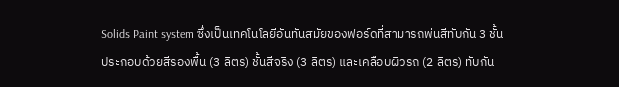Solids Paint system ซึ่งเป็นเทคโนโลยีอันทันสมัยของฟอร์ดที่สามารถพ่นสีทับกัน 3 ชั้น ประกอบด้วยสีรองพื้น (3 ลิตร) ชั้นสีจริง (3 ลิตร) และเคลือบผิวรถ (2 ลิตร) ทับกัน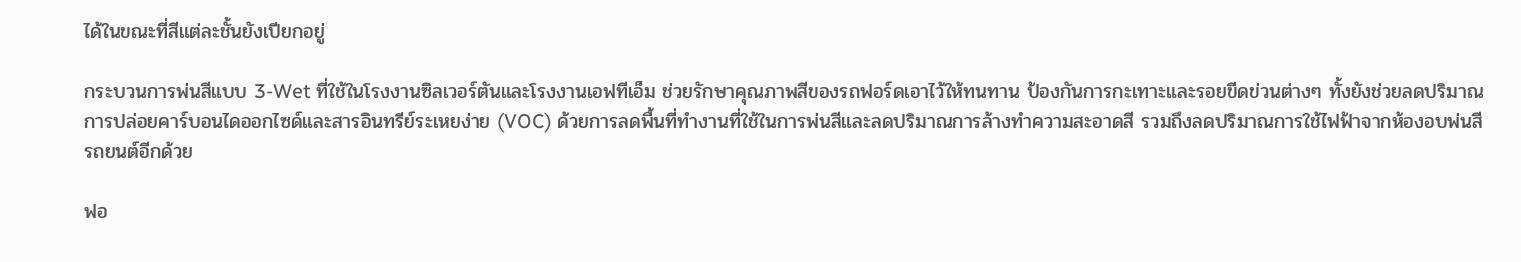ได้ในขณะที่สีแต่ละชั้นยังเปียกอยู่

กระบวนการพ่นสีแบบ 3-Wet ที่ใช้ในโรงงานซิลเวอร์ตันและโรงงานเอฟทีเอ็ม ช่วยรักษาคุณภาพสีของรถฟอร์ดเอาไว้ให้ทนทาน ป้องกันการกะเทาะและรอยขีดข่วนต่างๆ ทั้งยังช่วยลดปริมาณการปล่อยคาร์บอนไดออกไซด์และสารอินทรีย์ระเหยง่าย (VOC) ด้วยการลดพื้นที่ทำงานที่ใช้ในการพ่นสีและลดปริมาณการล้างทำความสะอาดสี รวมถึงลดปริมาณการใช้ไฟฟ้าจากห้องอบพ่นสีรถยนต์อีกด้วย

ฟอ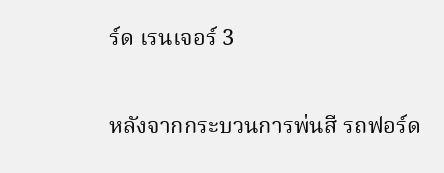ร์ด เรนเจอร์ 3

หลังจากกระบวนการพ่นสี รถฟอร์ด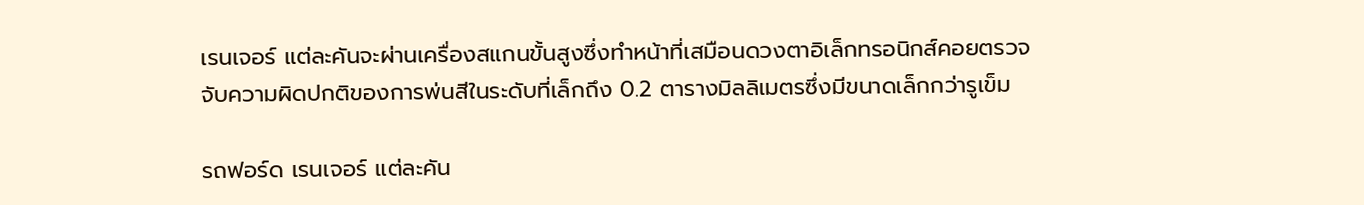เรนเจอร์ แต่ละคันจะผ่านเครื่องสแกนขั้นสูงซึ่งทำหน้าที่เสมือนดวงตาอิเล็กทรอนิกส์คอยตรวจจับความผิดปกติของการพ่นสีในระดับที่เล็กถึง 0.2 ตารางมิลลิเมตรซึ่งมีขนาดเล็กกว่ารูเข็ม

รถฟอร์ด เรนเจอร์ แต่ละคัน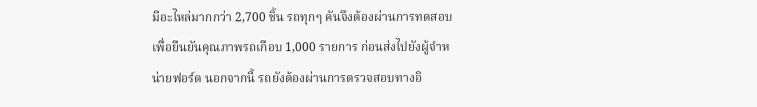มีอะไหล่มากกว่า 2,700 ชิ้น รถทุกๆ คันจึงต้องผ่านการทดสอบเพื่อยืนยันคุณภาพรถเกือบ 1,000 รายการ ก่อนส่งไปยังผู้จำหน่ายฟอร์ด นอกจากนี้ รถยังต้องผ่านการตรวจสอบทางอิ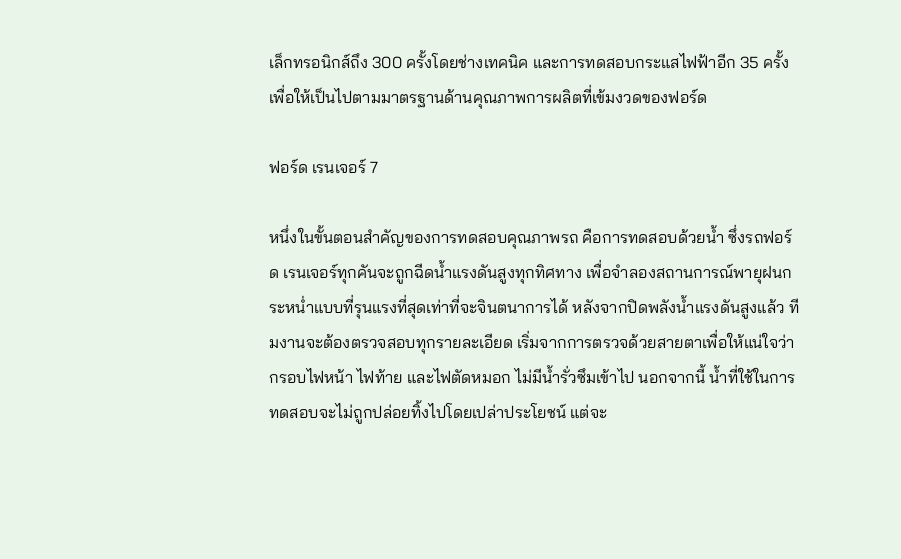เล็กทรอนิกส์ถึง 300 ครั้งโดยช่างเทคนิค และการทดสอบกระแสไฟฟ้าอีก 35 ครั้ง เพื่อให้เป็นไปตามมาตรฐานด้านคุณภาพการผลิตที่เข้มงวดของฟอร์ด

ฟอร์ด เรนเจอร์ 7

หนึ่งในขั้นตอนสำคัญของการทดสอบคุณภาพรถ คือการทดสอบด้วยน้ำ ซึ่งรถฟอร์ด เรนเจอร์ทุกคันจะถูกฉีดน้ำแรงดันสูงทุกทิศทาง เพื่อจำลองสถานการณ์พายุฝนกระหน่ำแบบที่รุนแรงที่สุดเท่าที่จะจินตนาการได้ หลังจากปิดพลังน้ำแรงดันสูงแล้ว ทีมงานจะต้องตรวจสอบทุกรายละเอียด เริ่มจากการตรวจด้วยสายตาเพื่อให้แน่ใจว่ากรอบไฟหน้า ไฟท้าย และไฟตัดหมอก ไม่มีน้ำรั่วซึมเข้าไป นอกจากนี้ น้ำที่ใช้ในการทดสอบจะไม่ถูกปล่อยทิ้งไปโดยเปล่าประโยชน์ แต่จะ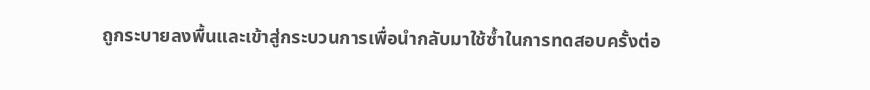ถูกระบายลงพื้นและเข้าสู่กระบวนการเพื่อนำกลับมาใช้ซ้ำในการทดสอบครั้งต่อ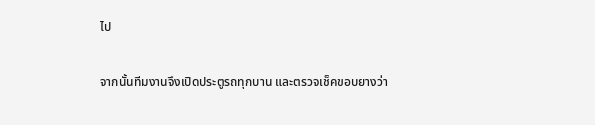ไป

จากนั้นทีมงานจึงเปิดประตูรถทุกบาน และตรวจเช็คขอบยางว่า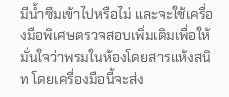มีน้ำซึมเข้าไปหรือไม่ และจะใช้เครื่องมือพิเศษตรวจสอบเพิ่มเติมเพื่อให้มั่นใจว่าพรมในห้องโดยสารแห้งสนิท โดยเครื่องมือนี้จะส่ง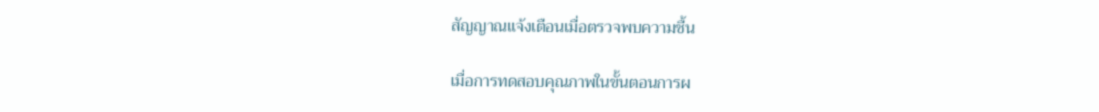สัญญาณแจ้งเตือนเมื่อตรวจพบความชื้น

เมื่อการทดสอบคุณภาพในขั้นตอนการผ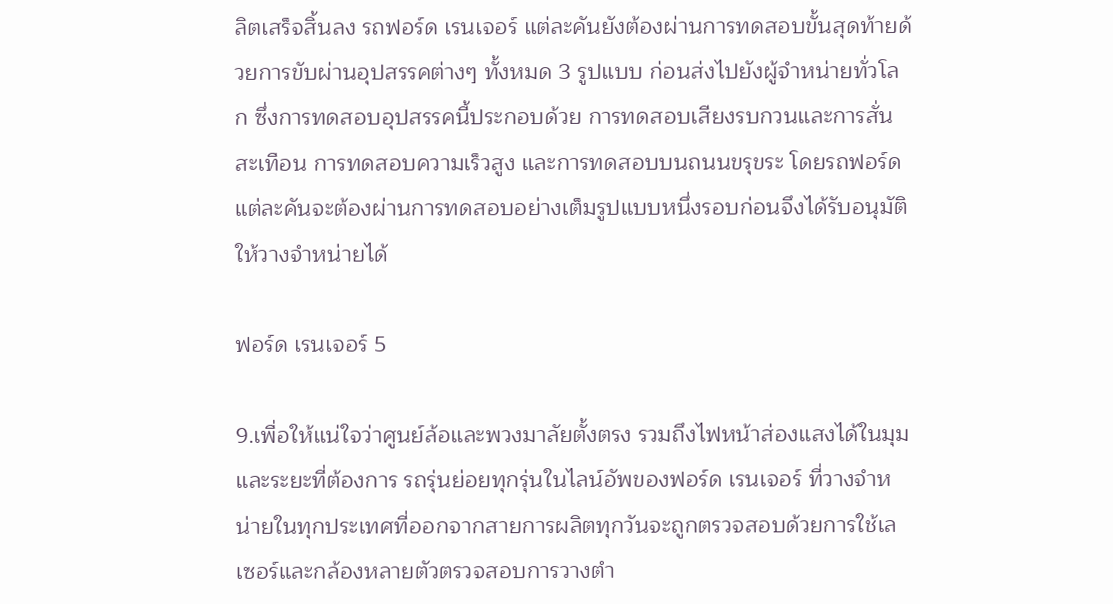ลิตเสร็จสิ้นลง รถฟอร์ด เรนเจอร์ แต่ละคันยังต้องผ่านการทดสอบขั้นสุดท้ายด้วยการขับผ่านอุปสรรคต่างๆ ทั้งหมด 3 รูปแบบ ก่อนส่งไปยังผู้จำหน่ายทั่วโลก ซึ่งการทดสอบอุปสรรคนี้ประกอบด้วย การทดสอบเสียงรบกวนและการสั่นสะเทือน การทดสอบความเร็วสูง และการทดสอบบนถนนขรุขระ โดยรถฟอร์ดแต่ละคันจะต้องผ่านการทดสอบอย่างเต็มรูปแบบหนึ่งรอบก่อนจึงได้รับอนุมัติให้วางจำหน่ายได้

ฟอร์ด เรนเจอร์ 5

9.เพื่อให้แน่ใจว่าศูนย์ล้อและพวงมาลัยตั้งตรง รวมถึงไฟหน้าส่องแสงได้ในมุมและระยะที่ต้องการ รถรุ่นย่อยทุกรุ่นในไลน์อัพของฟอร์ด เรนเจอร์ ที่วางจำหน่ายในทุกประเทศที่ออกจากสายการผลิตทุกวันจะถูกตรวจสอบด้วยการใช้เลเซอร์และกล้องหลายตัวตรวจสอบการวางตำ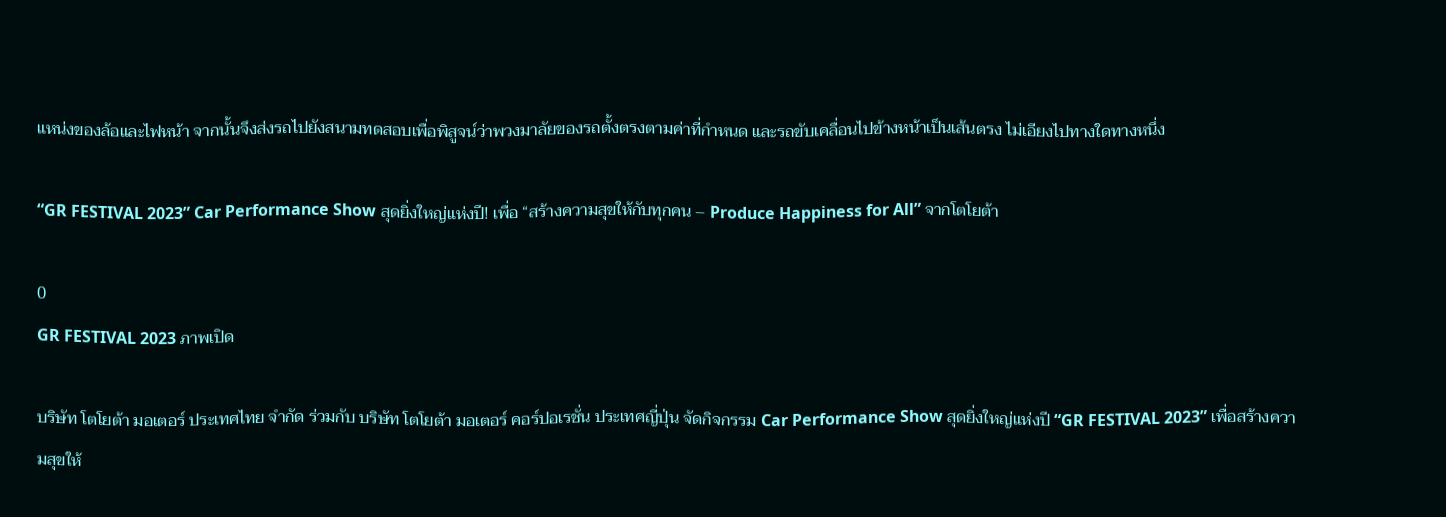แหน่งของล้อและไฟหน้า จากนั้นจึงส่งรถไปยังสนามทดสอบเพื่อพิสูจน์ว่าพวงมาลัยของรถตั้งตรงตามค่าที่กำหนด และรถขับเคลื่อนไปข้างหน้าเป็นเส้นตรง ไม่เอียงไปทางใดทางหนึ่ง

“GR FESTIVAL 2023” Car Performance Show สุดยิ่งใหญ่แห่งปี! เพื่อ “สร้างความสุขให้กับทุกคน – Produce Happiness for All” จากโตโยต้า

0
GR FESTIVAL 2023 ภาพเปิด

บริษัท โตโยต้า มอเตอร์ ประเทศไทย จำกัด ร่วมกับ บริษัท โตโยต้า มอเตอร์ คอร์ปอเรชั่น ประเทศญี่ปุ่น จัดกิจกรรม Car Performance Show สุดยิ่งใหญ่แห่งปี “GR FESTIVAL 2023” เพื่อสร้างความสุขให้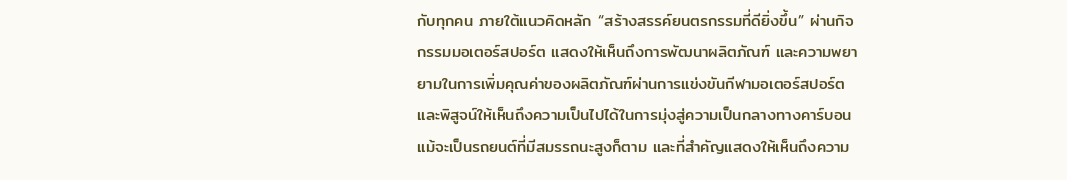กับทุกคน ภายใต้แนวคิดหลัก “สร้างสรรค์ยนตรกรรมที่ดียิ่งขึ้น” ผ่านกิจกรรมมอเตอร์สปอร์ต แสดงให้เห็นถึงการพัฒนาผลิตภัณฑ์ และความพยายามในการเพิ่มคุณค่าของผลิตภัณฑ์ผ่านการแข่งขันกีฬามอเตอร์สปอร์ต และพิสูจน์ให้เห็นถึงความเป็นไปได้ในการมุ่งสู่ความเป็นกลางทางคาร์บอนแม้จะเป็นรถยนต์ที่มีสมรรถนะสูงก็ตาม และที่สำคัญแสดงให้เห็นถึงความ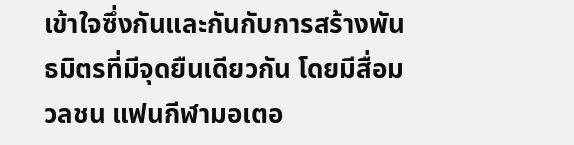เข้าใจซึ่งกันและกันกับการสร้างพันธมิตรที่มีจุดยืนเดียวกัน โดยมีสื่อมวลชน แฟนกีฬามอเตอ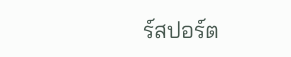ร์สปอร์ต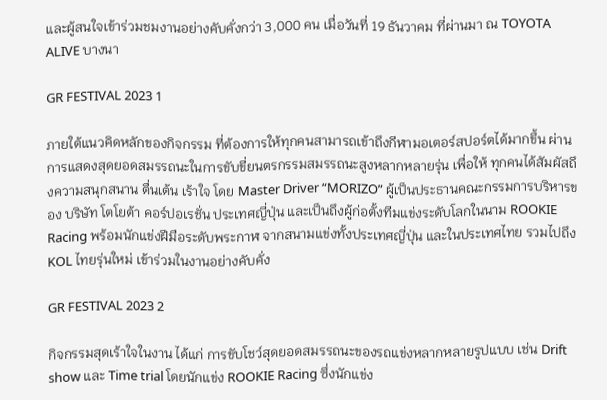และผู้สนใจเข้าร่วมชมงานอย่างคับคั่งกว่า 3,000 คน เมื่อวันที่ 19 ธันวาคม ที่ผ่านมา ณ TOYOTA ALIVE บางนา

GR FESTIVAL 2023 1

ภายใต้แนวคิดหลักของกิจกรรม ที่ต้องการให้ทุกคนสามารถเข้าถึงกีฬามอเตอร์สปอร์ตได้มากขึ้น ผ่านการแสดงสุดยอดสมรรถนะในการขับขี่ยนตรกรรมสมรรถนะสูงหลากหลายรุ่น เพื่อให้ ทุกคนได้สัมผัสถึงความสนุกสนาน ตื่นเต้น เร้าใจ โดย Master Driver “MORIZO” ผู้เป็นประธานคณะกรรมการบริหารของ บริษัท โตโยต้า คอร์ปอเรชั่น ประเทศญี่ปุ่น และเป็นถึงผู้ก่อตั้งทีมแข่งระดับโลกในนาม ROOKIE Racing พร้อมนักแข่งฝีมือระดับพระกาฬ จากสนามแข่งทั้งประเทศญี่ปุ่น และในประเทศไทย รวมไปถึง KOL ไทยรุ่นใหม่ เข้าร่วมในงานอย่างคับคั่ง

GR FESTIVAL 2023 2

กิจกรรมสุดเร้าใจในงาน ได้แก่ การขับโชว์สุดยอดสมรรถนะของรถแข่งหลากหลายรูปแบบ เช่น Drift show และ Time trial โดยนักแข่ง ROOKIE Racing ซึ่งนักแข่ง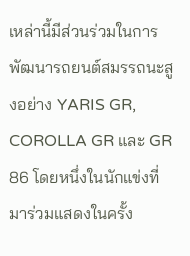เหล่านี้มีส่วนร่วมในการพัฒนารถยนต์สมรรถนะสูงอย่าง YARIS GR, COROLLA GR และ GR 86 โดยหนึ่งในนักแข่งที่มาร่วมแสดงในครั้ง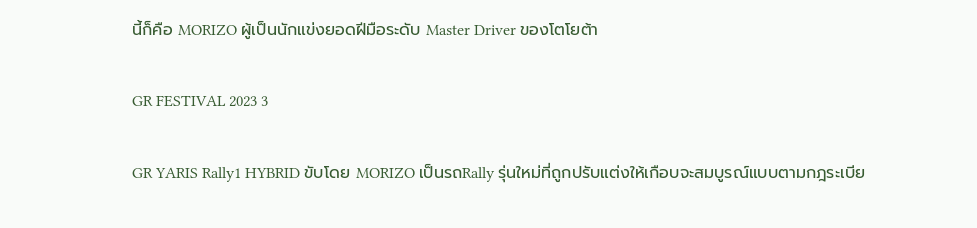นี้ก็คือ MORIZO ผู้เป็นนักแข่งยอดฝีมือระดับ Master Driver ของโตโยต้า

GR FESTIVAL 2023 3

GR YARIS Rally1 HYBRID ขับโดย MORIZO เป็นรถRally รุ่นใหม่ที่ถูกปรับแต่งให้เกือบจะสมบูรณ์แบบตามกฎระเบีย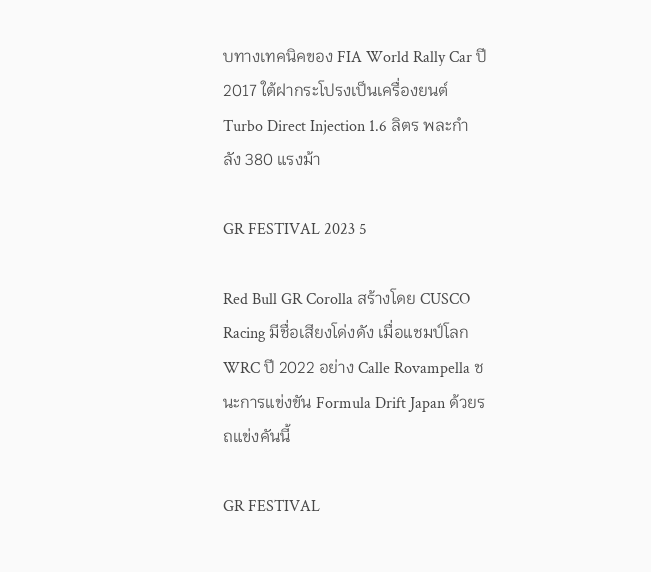บทางเทคนิคของ FIA World Rally Car ปี 2017 ใต้ฝากระโปรงเป็นเครื่องยนต์ Turbo Direct Injection 1.6 ลิตร พละกำลัง 380 แรงม้า

GR FESTIVAL 2023 5

Red Bull GR Corolla สร้างโดย CUSCO Racing มีชื่อเสียงโด่งดัง เมื่อแชมป์โลก WRC ปี 2022 อย่าง Calle Rovampella ชนะการแข่งขัน Formula Drift Japan ด้วยรถแข่งคันนี้

GR FESTIVAL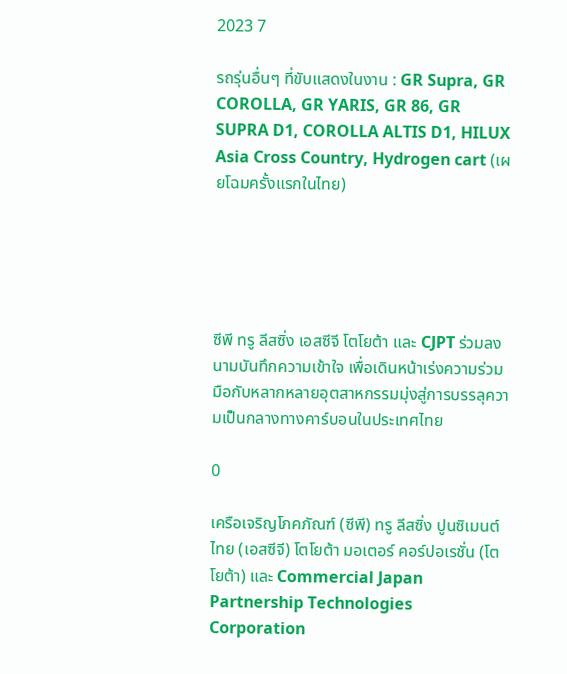2023 7

รถรุ่นอื่นๆ ที่ขับแสดงในงาน : GR Supra, GR COROLLA, GR YARIS, GR 86, GR SUPRA D1, COROLLA ALTIS D1, HILUX Asia Cross Country, Hydrogen cart (เผยโฉมครั้งแรกในไทย)





ซีพี ทรู ลีสซิ่ง เอสซีจี โตโยต้า และ CJPT ร่วมลงนามบันทึกความเข้าใจ เพื่อเดินหน้าเร่งความร่วมมือกับหลากหลายอุตสาหกรรมมุ่งสู่การบรรลุความเป็นกลางทางคาร์บอนในประเทศไทย

0

เครือเจริญโภคภัณฑ์ (ซีพี) ทรู ลีสซิ่ง ปูนซิเมนต์ไทย (เอสซีจี) โตโยต้า มอเตอร์ คอร์ปอเรชั่น (โตโยต้า) และ Commercial Japan Partnership Technologies Corporation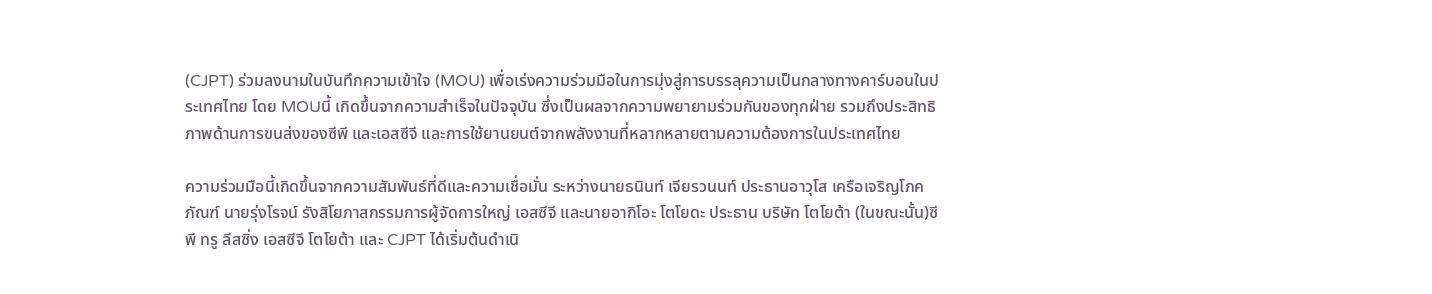(CJPT) ร่วมลงนามในบันทึกความเข้าใจ (MOU) เพื่อเร่งความร่วมมือในการมุ่งสู่การบรรลุความเป็นกลางทางคาร์บอนในประเทศไทย โดย MOUนี้ เกิดขึ้นจากความสำเร็จในปัจจุบัน ซึ่งเป็นผลจากความพยายามร่วมกันของทุกฝ่าย รวมถึงประสิทธิภาพด้านการขนส่งของซีพี และเอสซีจี และการใช้ยานยนต์จากพลังงานที่หลากหลายตามความต้องการในประเทศไทย

ความร่วมมือนี้เกิดขึ้นจากความสัมพันธ์ที่ดีและความเชื่อมั่น ระหว่างนายธนินท์ เจียรวนนท์ ประธานอาวุโส เครือเจริญโภคภัณฑ์ นายรุ่งโรจน์ รังสิโยภาสกรรมการผู้จัดการใหญ่ เอสซีจี และนายอากิโอะ โตโยดะ ประธาน บริษัท โตโยต้า (ในขณะนั้น)ซีพี ทรู ลีสซิ่ง เอสซีจี โตโยต้า และ CJPT ได้เริ่มต้นดำเนิ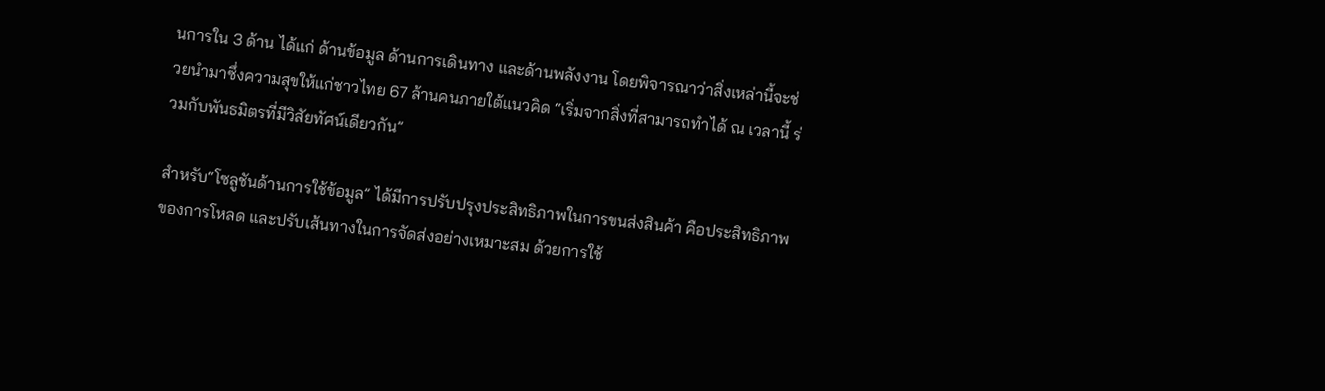นการใน 3 ด้าน ได้แก่ ด้านข้อมูล ด้านการเดินทาง และด้านพลังงาน โดยพิจารณาว่าสิ่งเหล่านี้จะช่วยนำมาซึ่งความสุขให้แก่ชาวไทย 67 ล้านคนภายใต้แนวคิด “เริ่มจากสิ่งที่สามารถทำได้ ณ เวลานี้ ร่วมกับพันธมิตรที่มีวิสัยทัศน์เดียวกัน”

สำหรับ“โซลูชันด้านการใช้ข้อมูล” ได้มีการปรับปรุงประสิทธิภาพในการขนส่งสินค้า คือประสิทธิภาพของการโหลด และปรับเส้นทางในการจัดส่งอย่างเหมาะสม ด้วยการใช้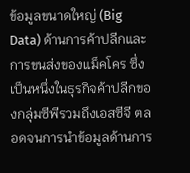ข้อมูลขนาดใหญ่ (Big Data) ด้านการค้าปลีกและการขนส่งของแม็คโคร ซึ่งเป็นหนึ่งในธุรกิจค้าปลีกของกลุ่มซีพีรวมถึงเอสซีจี ตลอดจนการนำข้อมูลด้านการ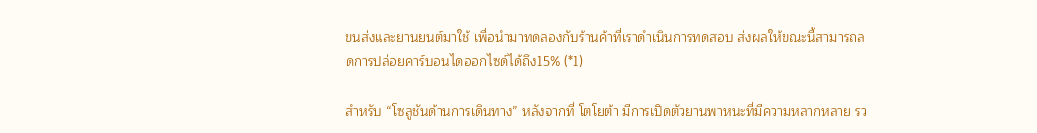ขนส่งและยานยนต์มาใช้ เพื่อนำมาทดลองกับร้านค้าที่เราดำเนินการทดสอบ ส่งผลให้ขณะนี้สามารถลดการปล่อยคาร์บอนไดออกไซด์ได้ถึง15% (*1)

สำหรับ “โซลูชันด้านการเดินทาง” หลังจากที่ โตโยต้า มีการเปิดตัวยานพาหนะที่มีความหลากหลาย รว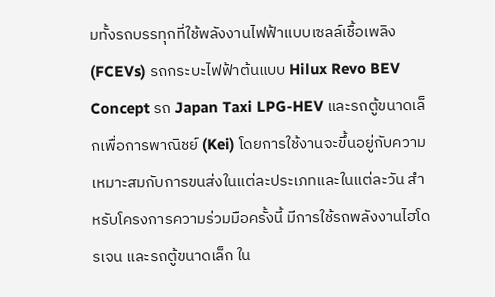มทั้งรถบรรทุกที่ใช้พลังงานไฟฟ้าแบบเซลล์เชื้อเพลิง (FCEVs) รถกระบะไฟฟ้าต้นแบบ Hilux Revo BEV Concept รถ Japan Taxi LPG-HEV และรถตู้ขนาดเล็กเพื่อการพาณิชย์ (Kei) โดยการใช้งานจะขึ้นอยู่กับความเหมาะสมกับการขนส่งในแต่ละประเภทและในแต่ละวัน สำหรับโครงการความร่วมมือครั้งนี้ มีการใช้รถพลังงานไฮโดรเจน และรถตู้ขนาดเล็ก ใน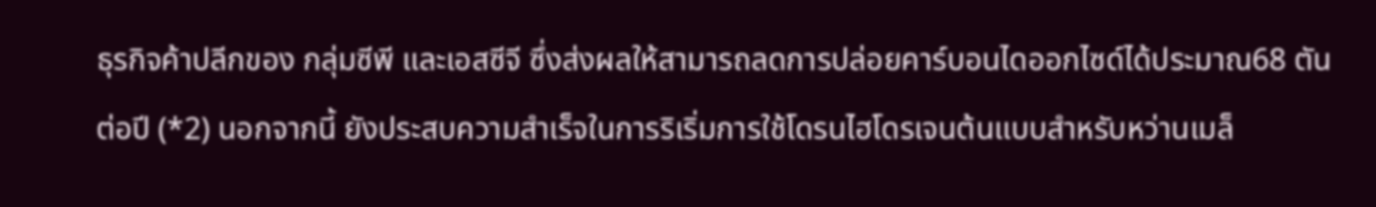ธุรกิจค้าปลีกของ กลุ่มซีพี และเอสซีจี ซึ่งส่งผลให้สามารถลดการปล่อยคาร์บอนไดออกไซด์ได้ประมาณ68 ตันต่อปี (*2) นอกจากนี้ ยังประสบความสำเร็จในการริเริ่มการใช้โดรนไฮโดรเจนต้นแบบสำหรับหว่านเมล็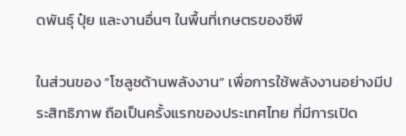ดพันธุ์ ปุ๋ย และงานอื่นๆ ในพื้นที่เกษตรของซีพี

ในส่วนของ “โซลูชด้านพลังงาน” เพื่อการใช้พลังงานอย่างมีประสิทธิภาพ ถือเป็นครั้งแรกของประเทศไทย ที่มีการเปิด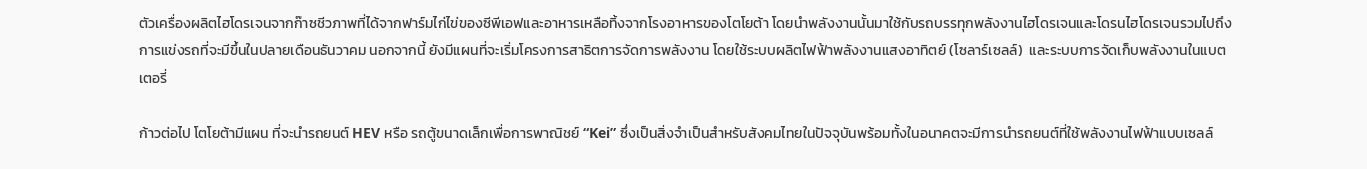ตัวเครื่องผลิตไฮโดรเจนจากก๊าซชีวภาพที่ได้จากฟาร์มไก่ไข่ของซีพีเอฟและอาหารเหลือทิ้งจากโรงอาหารของโตโยต้า โดยนำพลังงานนั้นมาใช้กับรถบรรทุกพลังงานไฮโดรเจนและโดรนไฮโดรเจนรวมไปถึงการแข่งรถที่จะมีขึ้นในปลายเดือนธันวาคม นอกจากนี้ ยังมีแผนที่จะเริ่มโครงการสาธิตการจัดการพลังงาน โดยใช้ระบบผลิตไฟฟ้าพลังงานแสงอาทิตย์ (โซลาร์เซลล์)  และระบบการจัดเก็บพลังงานในแบตเตอรี่

ก้าวต่อไป โตโยต้ามีแผน ที่จะนำรถยนต์ HEV หรือ รถตู้ขนาดเล็กเพื่อการพาณิชย์ “Kei” ซึ่งเป็นสิ่งจำเป็นสำหรับสังคมไทยในปัจจุบันพร้อมทั้งในอนาคตจะมีการนำรถยนต์ที่ใช้พลังงานไฟฟ้าแบบเซลล์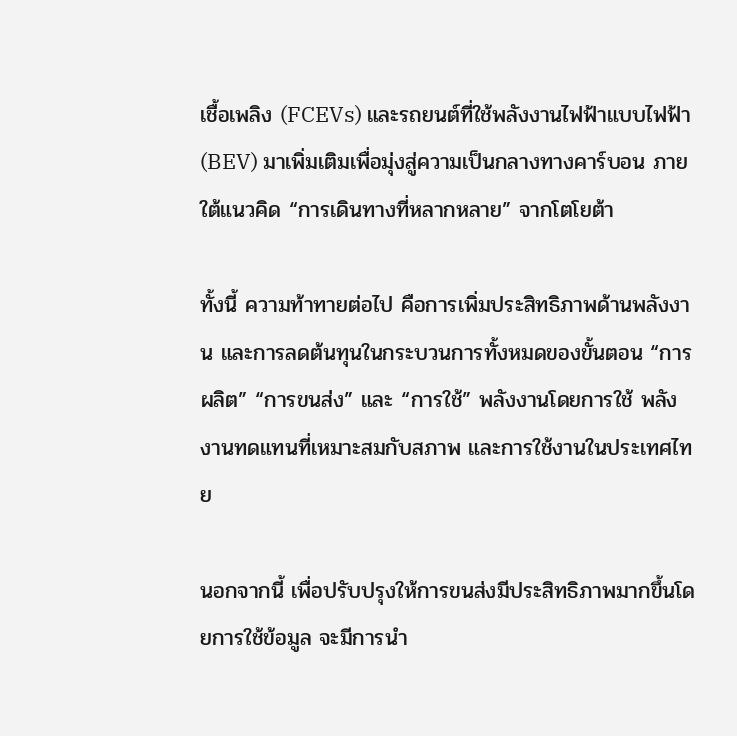เชื้อเพลิง (FCEVs) และรถยนต์ที่ใช้พลังงานไฟฟ้าแบบไฟฟ้า (BEV) มาเพิ่มเติมเพื่อมุ่งสู่ความเป็นกลางทางคาร์บอน ภายใต้แนวคิด “การเดินทางที่หลากหลาย” จากโตโยต้า

ทั้งนี้ ความท้าทายต่อไป คือการเพิ่มประสิทธิภาพด้านพลังงาน และการลดต้นทุนในกระบวนการทั้งหมดของขั้นตอน “การผลิต” “การขนส่ง” และ “การใช้” พลังงานโดยการใช้ พลังงานทดแทนที่เหมาะสมกับสภาพ และการใช้งานในประเทศไทย

นอกจากนี้ เพื่อปรับปรุงให้การขนส่งมีประสิทธิภาพมากขึ้นโดยการใช้ข้อมูล จะมีการนำ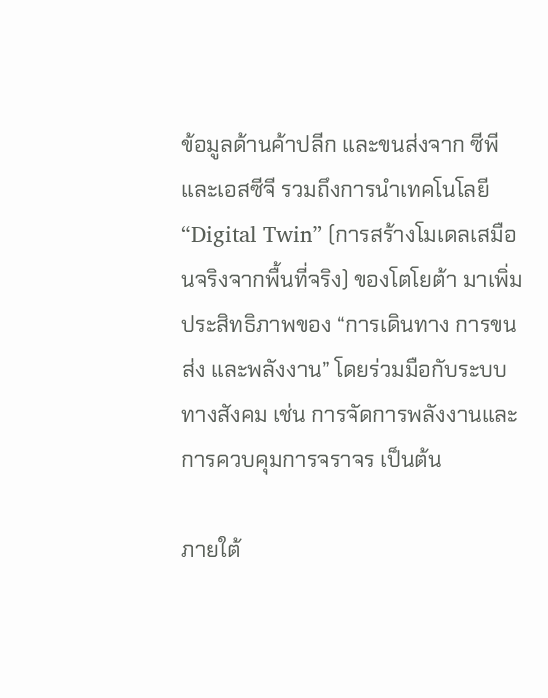ข้อมูลด้านค้าปลีก และขนส่งจาก ซีพีและเอสซีจี รวมถึงการนำเทคโนโลยี “Digital Twin” (การสร้างโมเดลเสมือนจริงจากพื้นที่จริง) ของโตโยต้า มาเพิ่มประสิทธิภาพของ “การเดินทาง การขนส่ง และพลังงาน” โดยร่วมมือกับระบบทางสังคม เช่น การจัดการพลังงานและการควบคุมการจราจร เป็นต้น

ภายใต้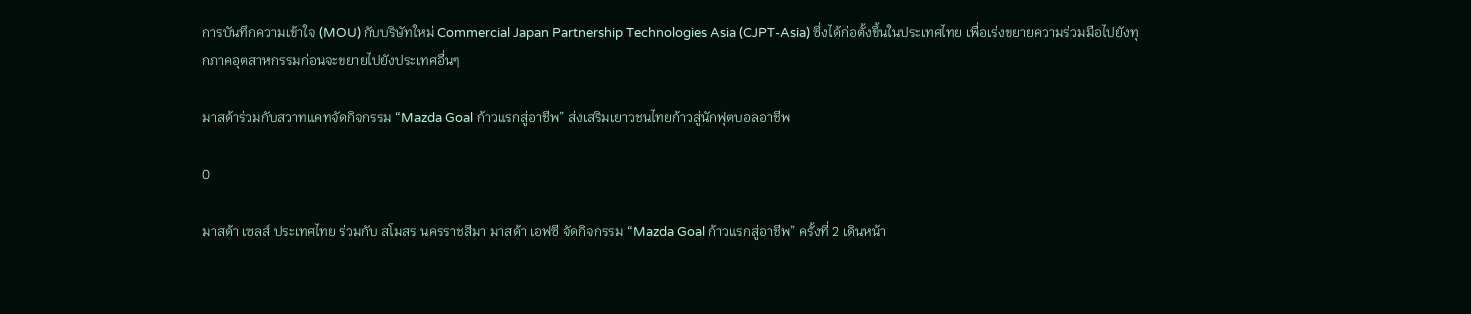การบันทึกความเข้าใจ (MOU) กับบริษัทใหม่ Commercial Japan Partnership Technologies Asia (CJPT-Asia) ซึ่งได้ก่อตั้งขึ้นในประเทศไทย เพื่อเร่งขยายความร่วมมือไปยังทุกภาคอุตสาหกรรมก่อนจะขยายไปยังประเทศอื่นๆ

มาสด้าร่วมกับสวาทแคทจัดกิจกรรม “Mazda Goal ก้าวแรกสู่อาชีพ” ส่งเสริมเยาวชนไทยก้าวสู่นักฟุตบอลอาชีพ

0

มาสด้า เซลส์ ประเทศไทย ร่วมกับ สโมสร นครราชสีมา มาสด้า เอฟซี จัดกิจกรรม “Mazda Goal ก้าวแรกสู่อาชีพ” ครั้งที่ 2 เดินหน้า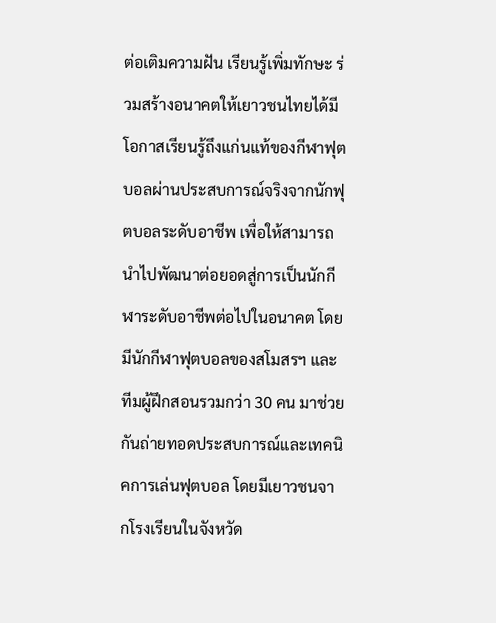ต่อเติมความฝัน เรียนรู้เพิ่มทักษะ ร่วมสร้างอนาคตให้เยาวชนไทยได้มีโอกาสเรียนรู้ถึงแก่นแท้ของกีฬาฟุตบอลผ่านประสบการณ์จริงจากนักฟุตบอลระดับอาชีพ เพื่อให้สามารถนำไปพัฒนาต่อยอดสู่การเป็นนักกีฬาระดับอาชีพต่อไปในอนาคต โดยมีนักกีฬาฟุตบอลของสโมสรฯ และทีมผู้ฝึกสอนรวมกว่า 30 คน มาช่วยกันถ่ายทอดประสบการณ์และเทคนิคการเล่นฟุตบอล โดยมีเยาวชนจากโรงเรียนในจังหวัด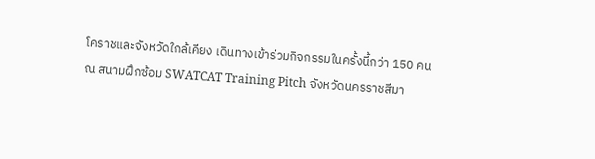โคราชและจังหวัดใกล้เคียง เดินทางเข้าร่วมกิจกรรมในครั้งนี้กว่า 150 คน ณ สนามฝึกซ้อม SWATCAT Training Pitch จังหวัดนครราชสีมา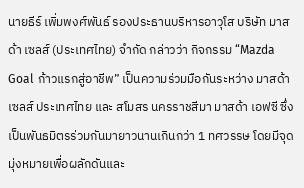นายธีร์ เพิ่มพงศ์พันธ์ รองประธานบริหารอาวุโส บริษัท มาสด้า เซลส์ (ประเทศไทย) จำกัด กล่าวว่า กิจกรรม “Mazda Goal ก้าวแรกสู่อาชีพ” เป็นความร่วมมือกันระหว่าง มาสด้า เซลส์ ประเทศไทย และ สโมสร นครราชสีมา มาสด้า เอฟซี ซึ่งเป็นพันธมิตรร่วมกันมายาวนานเกินกว่า 1 ทศวรรษ โดยมีจุดมุ่งหมายเพื่อผลักดันและ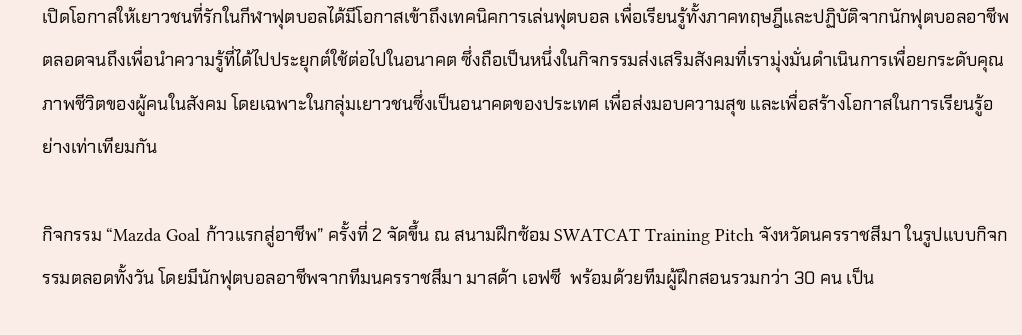เปิดโอกาสให้เยาวชนที่รักในกีฬาฟุตบอลได้มีโอกาสเข้าถึงเทคนิคการเล่นฟุตบอล เพื่อเรียนรู้ทั้งภาคทฤษฎีและปฏิบัติจากนักฟุตบอลอาชีพ ตลอดจนถึงเพื่อนำความรู้ที่ได้ไปประยุกต์ใช้ต่อไปในอนาคต ซึ่งถือเป็นหนึ่งในกิจกรรมส่งเสริมสังคมที่เรามุ่งมั่นดำเนินการเพื่อยกระดับคุณภาพชีวิตของผู้คนในสังคม โดยเฉพาะในกลุ่มเยาวชนซึ่งเป็นอนาคตของประเทศ เพื่อส่งมอบความสุข และเพื่อสร้างโอกาสในการเรียนรู้อย่างเท่าเทียมกัน

กิจกรรม “Mazda Goal ก้าวแรกสู่อาชีพ” ครั้งที่ 2 จัดขึ้น ณ สนามฝึกซ้อม SWATCAT Training Pitch จังหวัดนครราชสีมา ในรูปแบบกิจกรรมตลอดทั้งวัน โดยมีนักฟุตบอลอาชีพจากทีมนครราชสีมา มาสด้า เอฟซี  พร้อมด้วยทีมผู้ฝึกสอนรวมกว่า 30 คน เป็น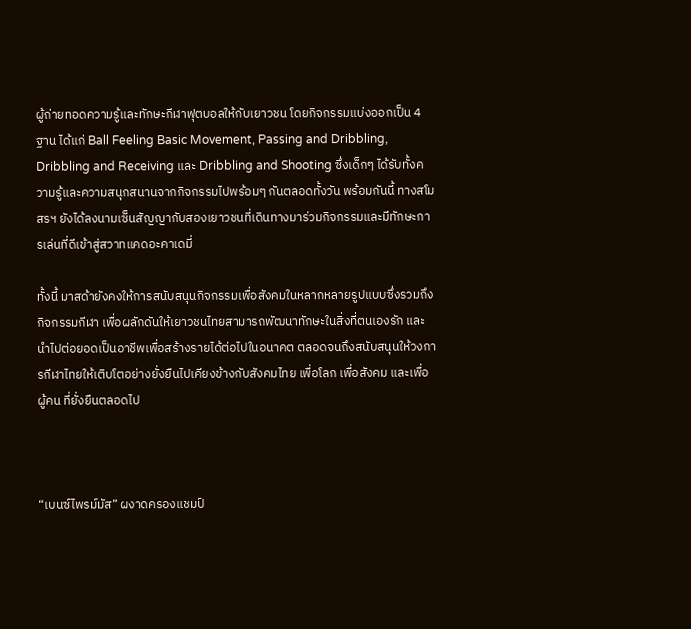ผู้ถ่ายทอดความรู้และทักษะกีฬาฟุตบอลให้กับเยาวชน โดยกิจกรรมแบ่งออกเป็น 4 ฐาน ได้แก่ Ball Feeling Basic Movement, Passing and Dribbling, Dribbling and Receiving และ Dribbling and Shooting ซึ่งเด็กๆ ได้รับทั้งความรู้และความสนุกสนานจากกิจกรรมไปพร้อมๆ กันตลอดทั้งวัน พร้อมกันนี้ ทางสโมสรฯ ยังได้ลงนามเซ็นสัญญากับสองเยาวชนที่เดินทางมาร่วมกิจกรรมและมีทักษะการเล่นที่ดีเข้าสู่สวาทแคดอะคาเดมี่

ทั้งนี้ มาสด้ายังคงให้การสนับสนุนกิจกรรมเพื่อสังคมในหลากหลายรูปแบบซึ่งรวมถึงกิจกรรมกีฬา เพื่อผลักดันให้เยาวชนไทยสามารถพัฒนาทักษะในสิ่งที่ตนเองรัก และนำไปต่อยอดเป็นอาชีพเพื่อสร้างรายได้ต่อไปในอนาคต ตลอดจนถึงสนับสนุนให้วงการกีฬาไทยให้เติบโตอย่างยั่งยืนไปเคียงข้างกับสังคมไทย เพื่อโลก เพื่อสังคม และเพื่อผู้คน ที่ยั่งยืนตลอดไป



“เบนซ์ไพรม์มัส” ผงาดครองแชมป์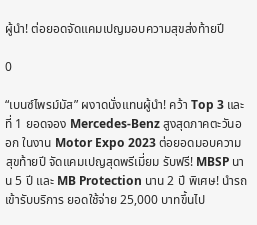ผู้นำ! ต่อยอดจัดแคมเปญมอบความสุขส่งท้ายปี

0

“เบนซ์ไพรม์มัส” ผงาดนั่งแทนผู้นำ! คว้า Top 3 และที่ 1 ยอดจอง Mercedes-Benz สูงสุดภาคตะวันออก ในงาน Motor Expo 2023 ต่อยอดมอบความสุขท้ายปี จัดแคมเปญสุดพรีเมี่ยม รับฟรี! MBSP นาน 5 ปี และ MB Protection นาน 2 ปี พิเศษ! นำรถเข้ารับบริการ ยอดใช้จ่าย 25,000 บาทขึ้นไป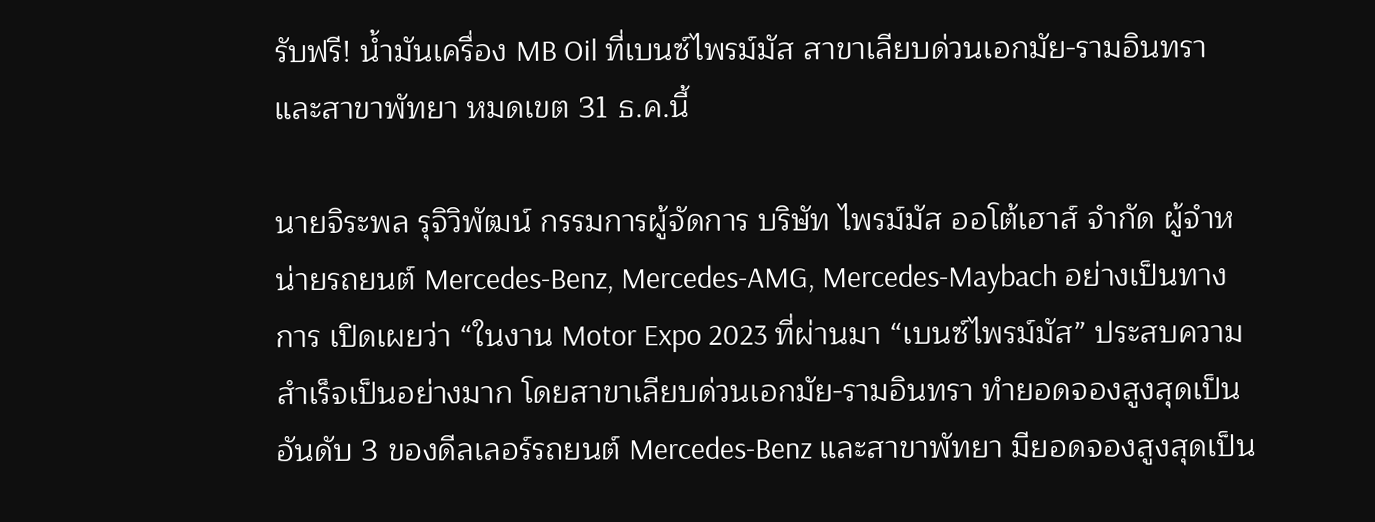รับฟรี! น้ำมันเครื่อง MB Oil ที่เบนซ์ไพรม์มัส สาขาเลียบด่วนเอกมัย-รามอินทรา และสาขาพัทยา หมดเขต 31 ธ.ค.นี้

นายจิระพล รุจิวิพัฒน์ กรรมการผู้จัดการ บริษัท ไพรม์มัส ออโต้เฮาส์ จำกัด ผู้จำหน่ายรถยนต์ Mercedes-Benz, Mercedes-AMG, Mercedes-Maybach อย่างเป็นทางการ เปิดเผยว่า “ในงาน Motor Expo 2023 ที่ผ่านมา “เบนซ์ไพรม์มัส” ประสบความสำเร็จเป็นอย่างมาก โดยสาขาเลียบด่วนเอกมัย-รามอินทรา ทำยอดจองสูงสุดเป็นอันดับ 3 ของดีลเลอร์รถยนต์ Mercedes-Benz และสาขาพัทยา มียอดจองสูงสุดเป็น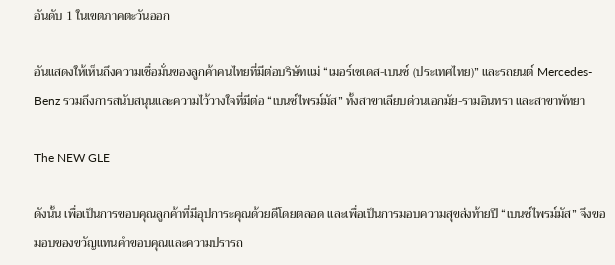อันดับ 1 ในเขตภาคตะวันออก

อันแสดงให้เห็นถึงความเชื่อมั่นของลูกค้าคนไทยที่มีต่อบริษัทแม่ “เมอร์เซเดส-เบนซ์ (ประเทศไทย)” และรถยนต์ Mercedes-Benz รวมถึงการสนับสนุนและความไว้วางใจที่มีต่อ “เบนซ์ไพรม์มัส” ทั้งสาขาเลียบด่วนเอกมัย-รามอินทรา และสาขาพัทยา

The NEW GLE

ดังนั้น เพื่อเป็นการขอบคุณลูกค้าที่มีอุปการะคุณด้วยดีโดยตลอด และเพื่อเป็นการมอบความสุขส่งท้ายปี “เบนซ์ไพรม์มัส” จึงขอมอบของขวัญแทนคำขอบคุณและความปรารถ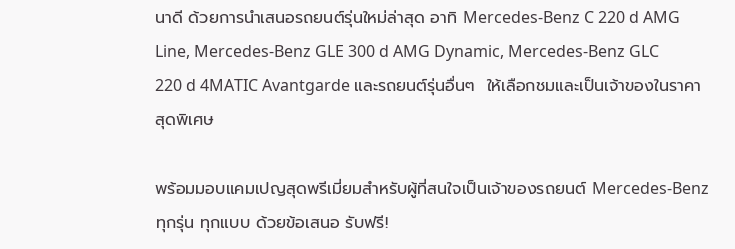นาดี ด้วยการนำเสนอรถยนต์รุ่นใหม่ล่าสุด อาทิ Mercedes-Benz C 220 d AMG Line, Mercedes-Benz GLE 300 d AMG Dynamic, Mercedes-Benz GLC 220 d 4MATIC Avantgarde และรถยนต์รุ่นอื่นๆ  ให้เลือกชมและเป็นเจ้าของในราคาสุดพิเศษ

พร้อมมอบแคมเปญสุดพรีเมี่ยมสำหรับผู้ที่สนใจเป็นเจ้าของรถยนต์ Mercedes-Benz ทุกรุ่น ทุกแบบ ด้วยข้อเสนอ รับฟรี!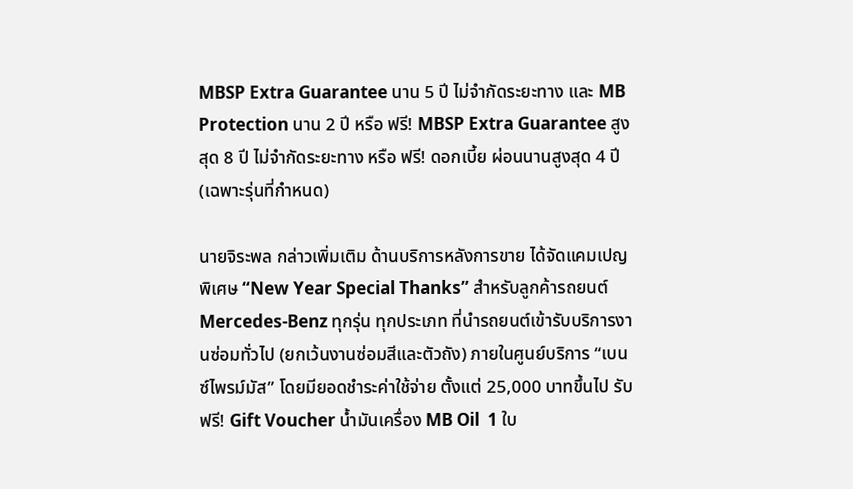MBSP Extra Guarantee นาน 5 ปี ไม่จำกัดระยะทาง และ MB Protection นาน 2 ปี หรือ ฟรี! MBSP Extra Guarantee สูงสุด 8 ปี ไม่จำกัดระยะทาง หรือ ฟรี! ดอกเบี้ย ผ่อนนานสูงสุด 4 ปี (เฉพาะรุ่นที่กำหนด)

นายจิระพล กล่าวเพิ่มเติม ด้านบริการหลังการขาย ได้จัดแคมเปญพิเศษ “New Year Special Thanks” สำหรับลูกค้ารถยนต์ Mercedes-Benz ทุกรุ่น ทุกประเภท ที่นำรถยนต์เข้ารับบริการงานซ่อมทั่วไป (ยกเว้นงานซ่อมสีและตัวถัง) ภายในศูนย์บริการ “เบนซ์ไพรม์มัส” โดยมียอดชำระค่าใช้จ่าย ตั้งแต่ 25,000 บาทขึ้นไป รับฟรี! Gift Voucher น้ำมันเครื่อง MB Oil  1 ใบ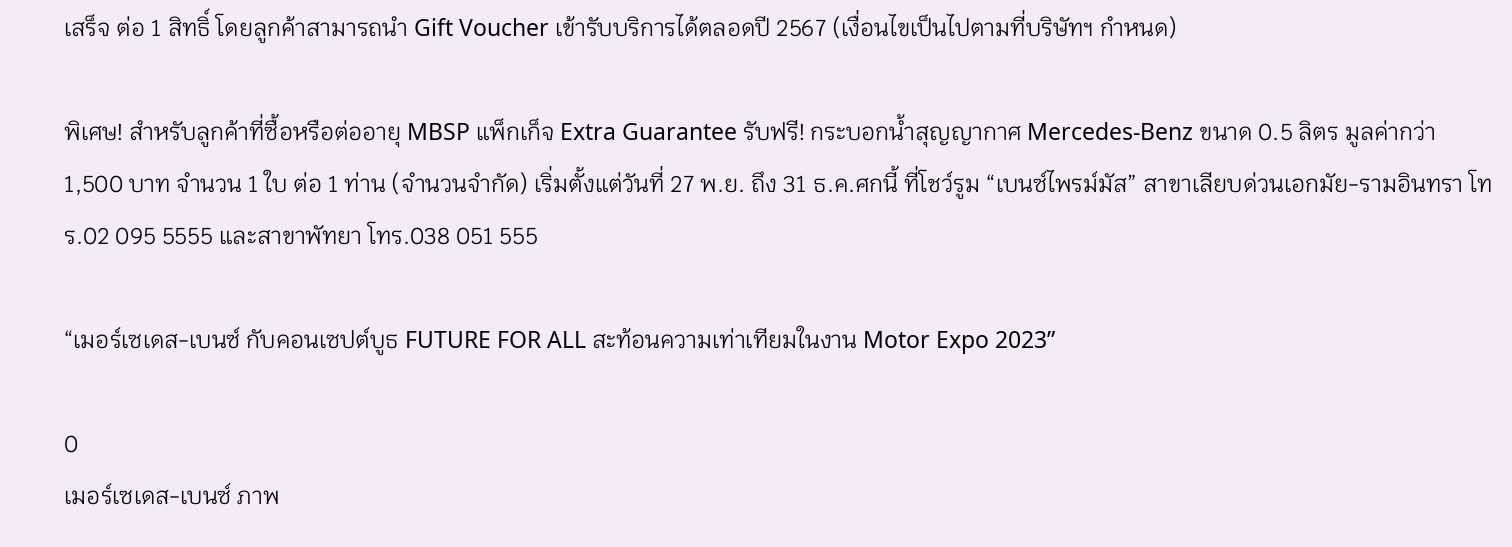เสร็จ ต่อ 1 สิทธิ์ โดยลูกค้าสามารถนำ Gift Voucher เข้ารับบริการได้ตลอดปี 2567 (เงื่อนไขเป็นไปตามที่บริษัทฯ กำหนด)

พิเศษ! สำหรับลูกค้าที่ซื้อหรือต่ออายุ MBSP แพ็กเก็จ Extra Guarantee รับฟรี! กระบอกน้ำสุญญากาศ Mercedes-Benz ขนาด 0.5 ลิตร มูลค่ากว่า 1,500 บาท จำนวน 1 ใบ ต่อ 1 ท่าน (จำนวนจำกัด) เริ่มตั้งแต่วันที่ 27 พ.ย. ถึง 31 ธ.ค.ศกนี้ ที่โชว์รูม “เบนซ์ไพรม์มัส” สาขาเลียบด่วนเอกมัย-รามอินทรา โทร.02 095 5555 และสาขาพัทยา โทร.038 051 555

“เมอร์เซเดส-เบนซ์ กับคอนเซปต์บูธ FUTURE FOR ALL สะท้อนความเท่าเทียมในงาน Motor Expo 2023”

0
เมอร์เซเดส-เบนซ์ ภาพ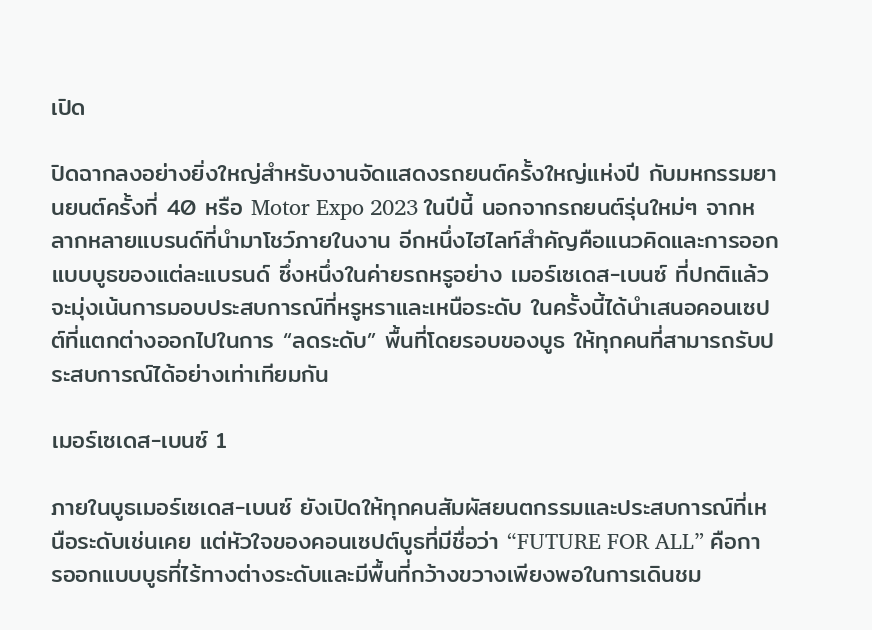เปิด

ปิดฉากลงอย่างยิ่งใหญ่สำหรับงานจัดแสดงรถยนต์ครั้งใหญ่แห่งปี กับมหกรรมยานยนต์ครั้งที่ 40 หรือ Motor Expo 2023 ในปีนี้ นอกจากรถยนต์รุ่นใหม่ๆ จากหลากหลายแบรนด์ที่นำมาโชว์ภายในงาน อีกหนึ่งไฮไลท์สำคัญคือแนวคิดและการออกแบบบูธของแต่ละแบรนด์ ซึ่งหนึ่งในค่ายรถหรูอย่าง เมอร์เซเดส-เบนซ์ ที่ปกติแล้วจะมุ่งเน้นการมอบประสบการณ์ที่หรูหราและเหนือระดับ ในครั้งนี้ได้นำเสนอคอนเซปต์ที่แตกต่างออกไปในการ “ลดระดับ” พื้นที่โดยรอบของบูธ ให้ทุกคนที่สามารถรับประสบการณ์ได้อย่างเท่าเทียมกัน

เมอร์เซเดส-เบนซ์ 1

ภายในบูธเมอร์เซเดส-เบนซ์ ยังเปิดให้ทุกคนสัมผัสยนตกรรมและประสบการณ์ที่เหนือระดับเช่นเคย แต่หัวใจของคอนเซปต์บูธที่มีชื่อว่า “FUTURE FOR ALL” คือการออกแบบบูธที่ไร้ทางต่างระดับและมีพื้นที่กว้างขวางเพียงพอในการเดินชม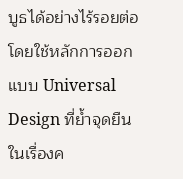บูธได้อย่างไร้รอยต่อ โดยใช้หลักการออกแบบ Universal Design ที่ย้ำจุดยืนในเรื่องค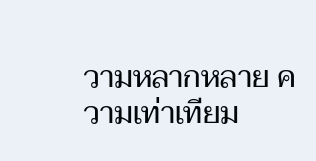วามหลากหลาย ความเท่าเทียม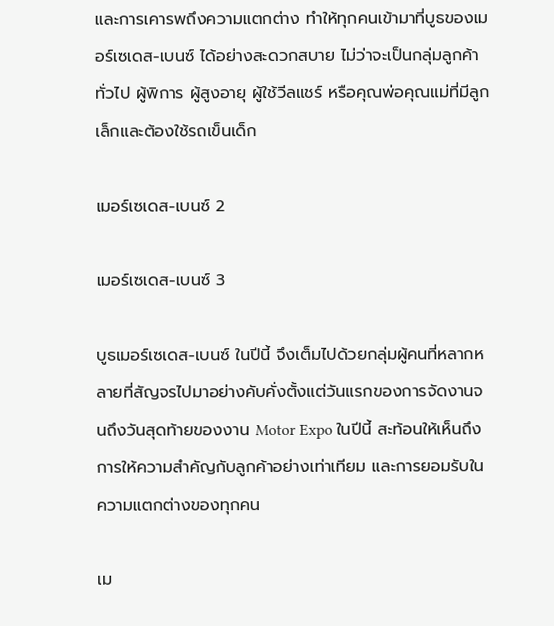และการเคารพถึงความแตกต่าง ทำให้ทุกคนเข้ามาที่บูธของเมอร์เซเดส-เบนซ์ ได้อย่างสะดวกสบาย ไม่ว่าจะเป็นกลุ่มลูกค้าทั่วไป ผู้พิการ ผู้สูงอายุ ผู้ใช้วีลแชร์ หรือคุณพ่อคุณแม่ที่มีลูกเล็กและต้องใช้รถเข็นเด็ก

เมอร์เซเดส-เบนซ์ 2

เมอร์เซเดส-เบนซ์ 3

บูธเมอร์เซเดส-เบนซ์ ในปีนี้ จึงเต็มไปด้วยกลุ่มผู้คนที่หลากหลายที่สัญจรไปมาอย่างคับคั่งตั้งแต่วันแรกของการจัดงานจนถึงวันสุดท้ายของงาน Motor Expo ในปีนี้ สะท้อนให้เห็นถึงการให้ความสำคัญกับลูกค้าอย่างเท่าเทียม และการยอมรับในความแตกต่างของทุกคน

เม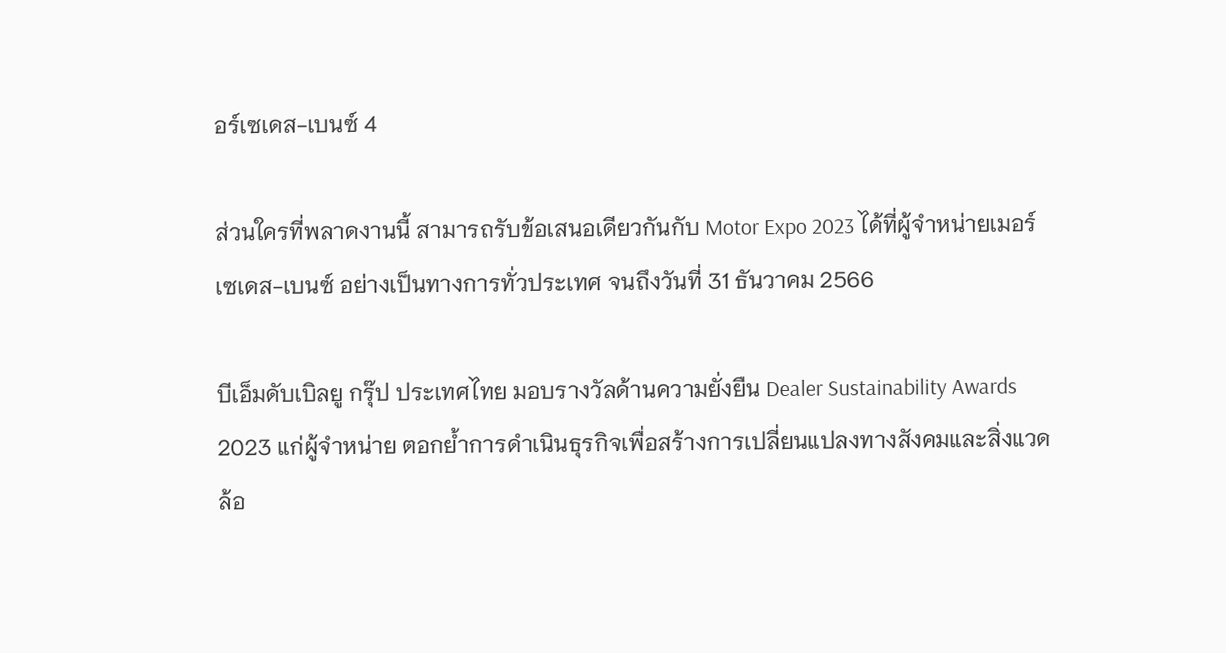อร์เซเดส-เบนซ์ 4

ส่วนใครที่พลาดงานนี้ สามารถรับข้อเสนอเดียวกันกับ Motor Expo 2023 ได้ที่ผู้จำหน่ายเมอร์เซเดส-เบนซ์ อย่างเป็นทางการทั่วประเทศ จนถึงวันที่ 31 ธันวาคม 2566

บีเอ็มดับเบิลยู กรุ๊ป ประเทศไทย มอบรางวัลด้านความยั่งยืน Dealer Sustainability Awards 2023 แก่ผู้จำหน่าย ตอกย้ำการดำเนินธุรกิจเพื่อสร้างการเปลี่ยนแปลงทางสังคมและสิ่งแวดล้อ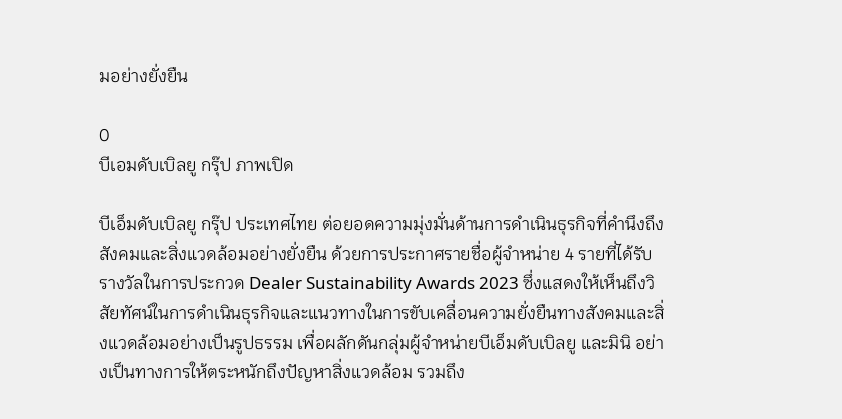มอย่างยั่งยืน

0
บีเอมดับเบิลยู กรุ๊ป ภาพเปิด

บีเอ็มดับเบิลยู กรุ๊ป ประเทศไทย ต่อยอดความมุ่งมั่นด้านการดำเนินธุรกิจที่คำนึงถึงสังคมและสิ่งแวดล้อมอย่างยั่งยืน ด้วยการประกาศรายชื่อผู้จำหน่าย 4 รายที่ได้รับรางวัลในการประกวด Dealer Sustainability Awards 2023 ซึ่งแสดงให้เห็นถึงวิสัยทัศน์ในการดำเนินธุรกิจและแนวทางในการขับเคลื่อนความยั่งยืนทางสังคมและสิ่งแวดล้อมอย่างเป็นรูปธรรม เพื่อผลักดันกลุ่มผู้จำหน่ายบีเอ็มดับเบิลยู และมินิ อย่างเป็นทางการให้ตระหนักถึงปัญหาสิ่งแวดล้อม รวมถึง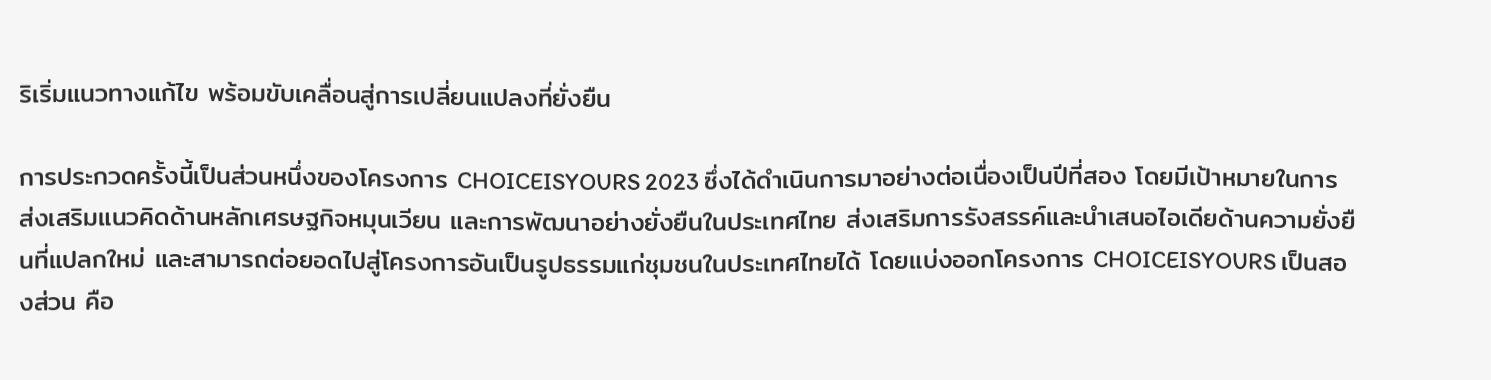ริเริ่มแนวทางแก้ไข พร้อมขับเคลื่อนสู่การเปลี่ยนแปลงที่ยั่งยืน

การประกวดครั้งนี้เป็นส่วนหนึ่งของโครงการ CHOICEISYOURS 2023 ซึ่งได้ดำเนินการมาอย่างต่อเนื่องเป็นปีที่สอง โดยมีเป้าหมายในการส่งเสริมแนวคิดด้านหลักเศรษฐกิจหมุนเวียน และการพัฒนาอย่างยั่งยืนในประเทศไทย ส่งเสริมการรังสรรค์และนำเสนอไอเดียด้านความยั่งยืนที่แปลกใหม่ และสามารถต่อยอดไปสู่โครงการอันเป็นรูปธรรมแก่ชุมชนในประเทศไทยได้ โดยแบ่งออกโครงการ CHOICEISYOURS เป็นสองส่วน คือ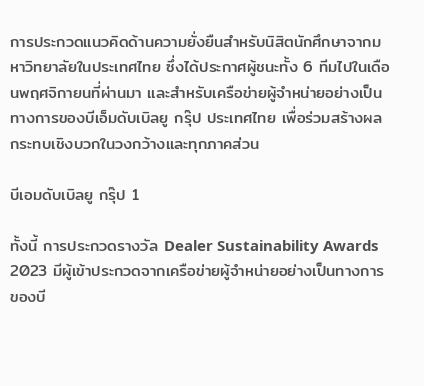การประกวดแนวคิดด้านความยั่งยืนสำหรับนิสิตนักศึกษาจากมหาวิทยาลัยในประเทศไทย ซึ่งได้ประกาศผู้ชนะทั้ง 6 ทีมไปในเดือนพฤศจิกายนที่ผ่านมา และสำหรับเครือข่ายผู้จำหน่ายอย่างเป็นทางการของบีเอ็มดับเบิลยู กรุ๊ป ประเทศไทย เพื่อร่วมสร้างผลกระทบเชิงบวกในวงกว้างและทุกภาคส่วน

บีเอมดับเบิลยู กรุ๊ป 1

ทั้งนี้ การประกวดรางวัล Dealer Sustainability Awards 2023 มีผู้เข้าประกวดจากเครือข่ายผู้จำหน่ายอย่างเป็นทางการของบี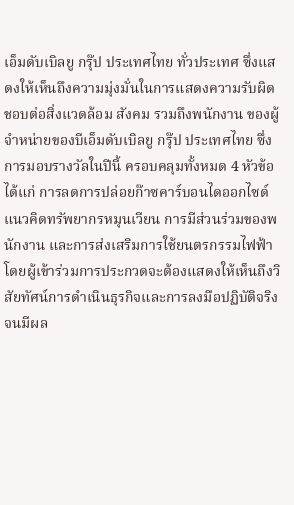เอ็มดับเบิลยู กรุ๊ป ประเทศไทย ทั่วประเทศ ซึ่งแสดงให้เห็นถึงความมุ่งมั่นในการแสดงความรับผิดชอบต่อสิ่งแวดล้อม สังคม รวมถึงพนักงาน ของผู้จำหน่ายของบีเอ็มดับเบิลยู กรุ๊ป ประเทศไทย ซึ่งการมอบรางวัลในปีนี้ ครอบคลุมทั้งหมด 4 หัวข้อ ได้แก่ การลดการปล่อยก๊าซคาร์บอนไดออกไซด์ แนวคิดทรัพยากรหมุนเวียน การมีส่วนร่วมของพนักงาน และการส่งเสริมการใช้ยนตรกรรมไฟฟ้า โดยผู้เข้าร่วมการประกวดจะต้องแสดงให้เห็นถึงวิสัยทัศน์การดำเนินธุรกิจและการลงมือปฏิบัติจริงจนมีผล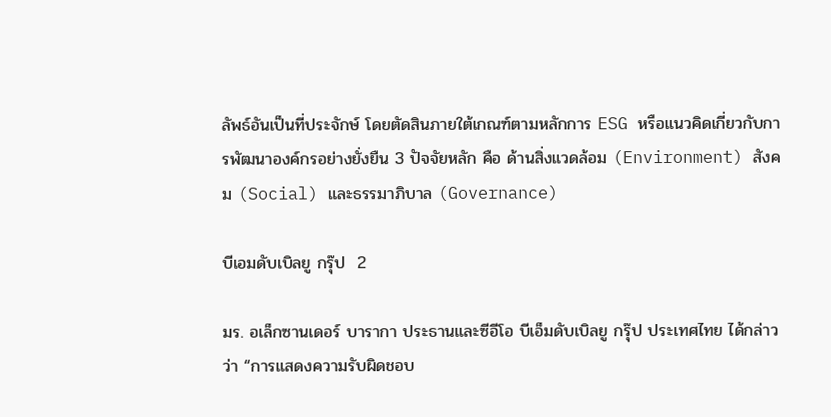ลัพธ์อันเป็นที่ประจักษ์ โดยตัดสินภายใต้เกณฑ์ตามหลักการ ESG หรือแนวคิดเกี่ยวกับการพัฒนาองค์กรอย่างยั่งยืน 3 ปัจจัยหลัก คือ ด้านสิ่งแวดล้อม (Environment) สังคม (Social) และธรรมาภิบาล (Governance)

บีเอมดับเบิลยู กรุ๊ป  2

มร. อเล็กซานเดอร์ บารากา ประธานและซีอีโอ บีเอ็มดับเบิลยู กรุ๊ป ประเทศไทย ได้กล่าวว่า “การแสดงความรับผิดชอบ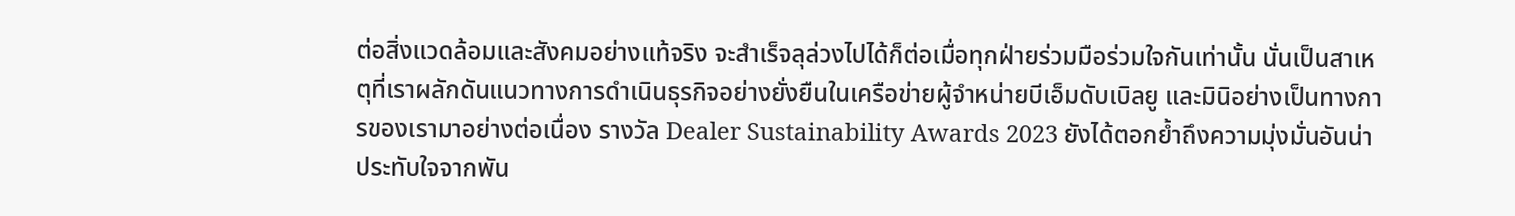ต่อสิ่งแวดล้อมและสังคมอย่างแท้จริง จะสำเร็จลุล่วงไปได้ก็ต่อเมื่อทุกฝ่ายร่วมมือร่วมใจกันเท่านั้น นั่นเป็นสาเหตุที่เราผลักดันแนวทางการดำเนินธุรกิจอย่างยั่งยืนในเครือข่ายผู้จำหน่ายบีเอ็มดับเบิลยู และมินิอย่างเป็นทางการของเรามาอย่างต่อเนื่อง รางวัล Dealer Sustainability Awards 2023 ยังได้ตอกย้ำถึงความมุ่งมั่นอันน่าประทับใจจากพัน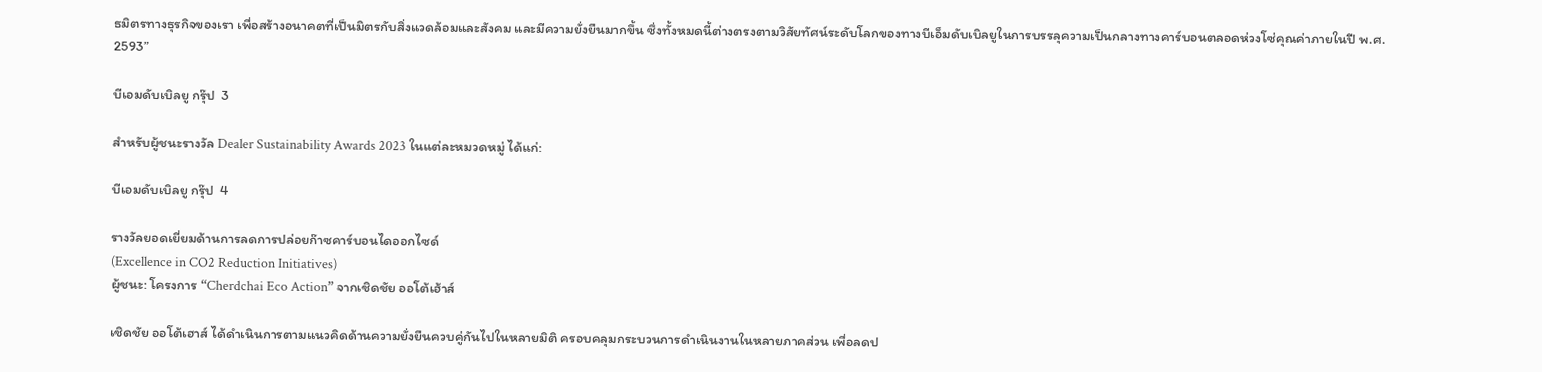ธมิตรทางธุรกิจของเรา เพื่อสร้างอนาคตที่เป็นมิตรกับสิ่งแวดล้อมและสังคม และมีความยั่งยืนมากขึ้น ซึ่งทั้งหมดนี้ต่างตรงตามวิสัยทัศน์ระดับโลกของทางบีเอ็มดับเบิลยูในการบรรลุความเป็นกลางทางคาร์บอนตลอดห่วงโซ่คุณค่าภายในปี พ.ศ. 2593”

บีเอมดับเบิลยู กรุ๊ป  3

สำหรับผู้ชนะรางวัล Dealer Sustainability Awards 2023 ในแต่ละหมวดหมู่ ได้แก่:

บีเอมดับเบิลยู กรุ๊ป  4

รางวัลยอดเยี่ยมด้านการลดการปล่อยก๊าซคาร์บอนไดออกไซด์
(Excellence in CO2 Reduction Initiatives)
ผู้ชนะ: โครงการ “Cherdchai Eco Action” จากเชิดชัย ออโต้เฮ้าส์

เชิดชัย ออโต้เฮาส์ ได้ดำเนินการตามแนวคิดด้านความยั่งยืนควบคู่กันไปในหลายมิติ ครอบคลุมกระบวนการดำเนินงานในหลายภาคส่วน เพื่อลดป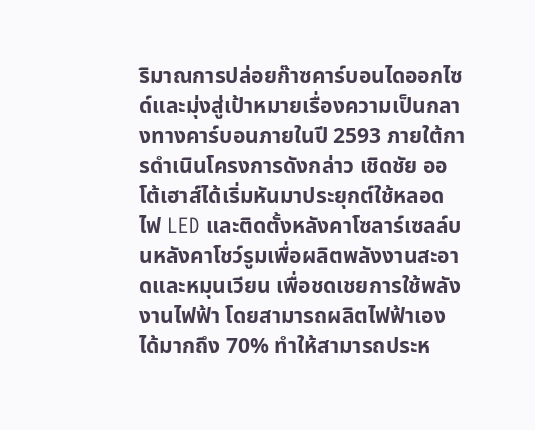ริมาณการปล่อยก๊าซคาร์บอนไดออกไซด์และมุ่งสู่เป้าหมายเรื่องความเป็นกลางทางคาร์บอนภายในปี 2593 ภายใต้การดำเนินโครงการดังกล่าว เชิดชัย ออโต้เฮาส์ได้เริ่มหันมาประยุกต์ใช้หลอดไฟ LED และติดตั้งหลังคาโซลาร์เซลล์บนหลังคาโชว์รูมเพื่อผลิตพลังงานสะอาดและหมุนเวียน เพื่อชดเชยการใช้พลังงานไฟฟ้า โดยสามารถผลิตไฟฟ้าเองได้มากถึง 70% ทำให้สามารถประห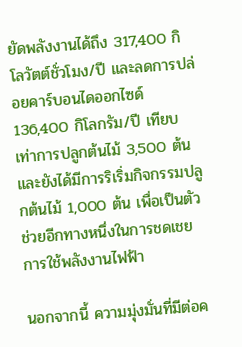ยัดพลังงานได้ถึง 317,400 กิโลวัตต์ชั่วโมง/ปี และลดการปล่อยคาร์บอนไดออกไซด์ 136,400 กิโลกรัม/ปี เทียบเท่าการปลูกต้นไม้ 3,500 ต้น และยังได้มีการริเริ่มกิจกรรมปลูกต้นไม้ 1,000 ต้น เพื่อเป็นตัวช่วยอีกทางหนึ่งในการชดเชยการใช้พลังงานไฟฟ้า

นอกจากนี้ ความมุ่งมั่นที่มีต่อค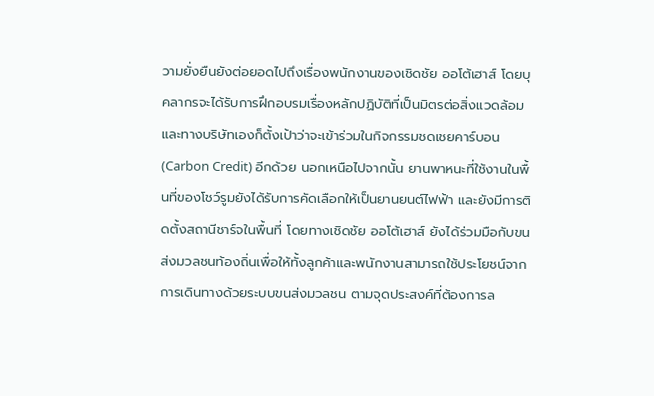วามยั่งยืนยังต่อยอดไปถึงเรื่องพนักงานของเชิดชัย ออโต้เฮาส์ โดยบุคลากรจะได้รับการฝึกอบรมเรื่องหลักปฏิบัติที่เป็นมิตรต่อสิ่งแวดล้อม และทางบริษัทเองก็ตั้งเป้าว่าจะเข้าร่วมในกิจกรรมชดเชยคาร์บอน (Carbon Credit) อีกด้วย นอกเหนือไปจากนั้น ยานพาหนะที่ใช้งานในพื้นที่ของโชว์รูมยังได้รับการคัดเลือกให้เป็นยานยนต์ไฟฟ้า และยังมีการติดตั้งสถานีชาร์จในพื้นที่ โดยทางเชิดชัย ออโต้เฮาส์ ยังได้ร่วมมือกับขนส่งมวลชนท้องถิ่นเพื่อให้ทั้งลูกค้าและพนักงานสามารถใช้ประโยชน์จากการเดินทางด้วยระบบขนส่งมวลชน ตามจุดประสงค์ที่ต้องการล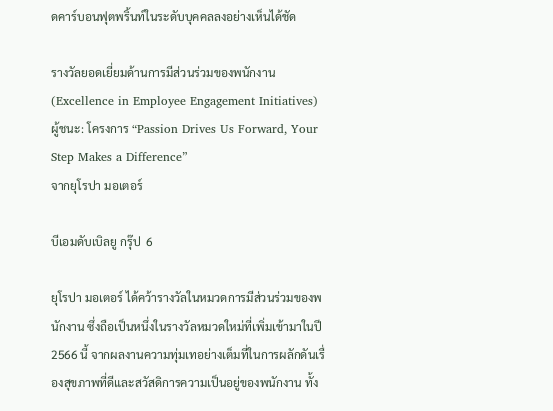ดคาร์บอนฟุตพริ้นท์ในระดับบุคคลลงอย่างเห็นได้ชัด

รางวัลยอดเยี่ยมด้านการมีส่วนร่วมของพนักงาน
(Excellence in Employee Engagement Initiatives)
ผู้ชนะ: โครงการ “Passion Drives Us Forward, Your Step Makes a Difference”
จากยุโรปา มอเตอร์

บีเอมดับเบิลยู กรุ๊ป  6

ยุโรปา มอเตอร์ ได้คว้ารางวัลในหมวดการมีส่วนร่วมของพนักงาน ซึ่งถือเป็นหนึ่งในรางวัลหมวดใหม่ที่เพิ่มเข้ามาในปี 2566 นี้ จากผลงานความทุ่มเทอย่างเต็มที่ในการผลักดันเรื่องสุขภาพที่ดีและสวัสดิการความเป็นอยู่ของพนักงาน ทั้ง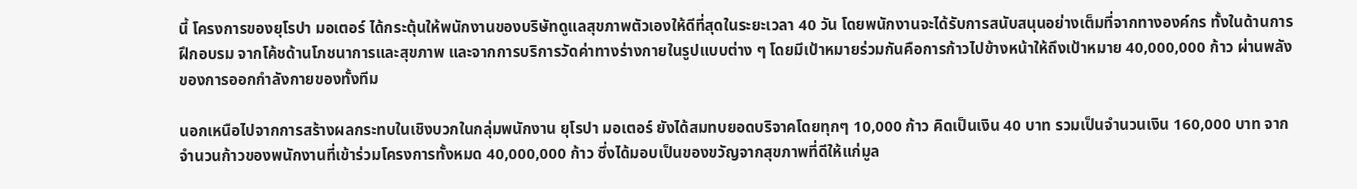นี้ โครงการของยุโรปา มอเตอร์ ได้กระตุ้นให้พนักงานของบริษัทดูแลสุขภาพตัวเองให้ดีที่สุดในระยะเวลา 40 วัน โดยพนักงานจะได้รับการสนับสนุนอย่างเต็มที่จากทางองค์กร ทั้งในด้านการฝึกอบรม จากโค้ชด้านโภชนาการและสุขภาพ และจากการบริการวัดค่าทางร่างกายในรูปแบบต่าง ๆ โดยมีเป้าหมายร่วมกันคือการก้าวไปข้างหน้าให้ถึงเป้าหมาย 40,000,000 ก้าว ผ่านพลังของการออกกำลังกายของทั้งทีม

นอกเหนือไปจากการสร้างผลกระทบในเชิงบวกในกลุ่มพนักงาน ยุโรปา มอเตอร์ ยังได้สมทบยอดบริจาคโดยทุกๆ 10,000 ก้าว คิดเป็นเงิน 40 บาท รวมเป็นจำนวนเงิน 160,000 บาท จากจำนวนก้าวของพนักงานที่เข้าร่วมโครงการทั้งหมด 40,000,000 ก้าว ซึ่งได้มอบเป็นของขวัญจากสุขภาพที่ดีให้แก่มูล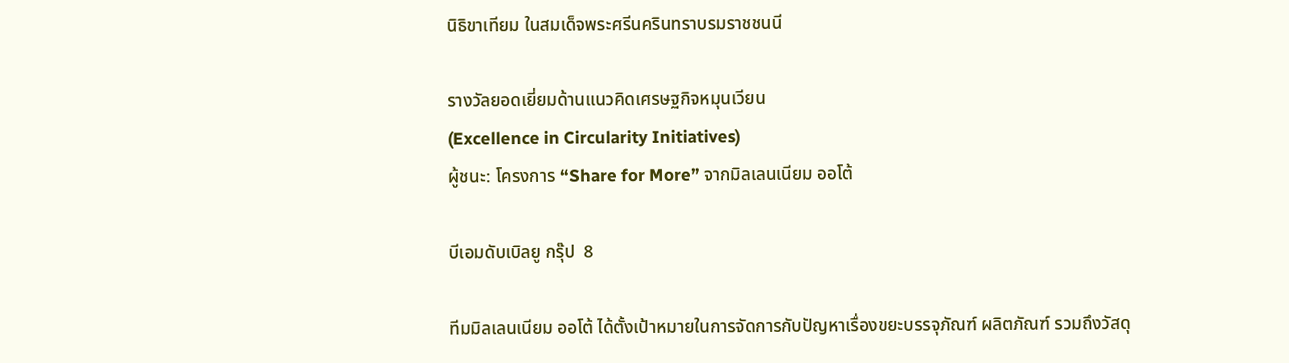นิธิขาเทียม ในสมเด็จพระศรีนครินทราบรมราชชนนี

รางวัลยอดเยี่ยมด้านแนวคิดเศรษฐกิจหมุนเวียน
(Excellence in Circularity Initiatives)
ผู้ชนะ: โครงการ “Share for More” จากมิลเลนเนียม ออโต้

บีเอมดับเบิลยู กรุ๊ป  8

ทีมมิลเลนเนียม ออโต้ ได้ตั้งเป้าหมายในการจัดการกับปัญหาเรื่องขยะบรรจุภัณฑ์ ผลิตภัณฑ์ รวมถึงวัสดุ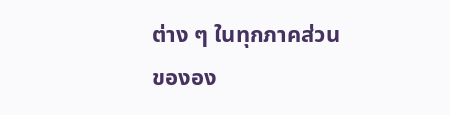ต่าง ๆ ในทุกภาคส่วนขององ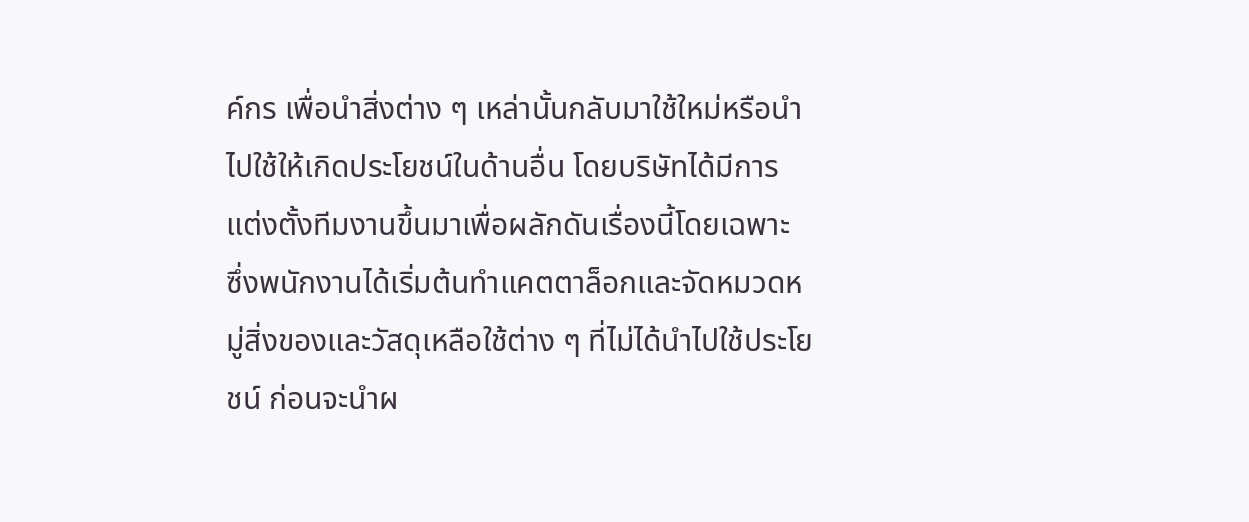ค์กร เพื่อนำสิ่งต่าง ๆ เหล่านั้นกลับมาใช้ใหม่หรือนำไปใช้ให้เกิดประโยชน์ในด้านอื่น โดยบริษัทได้มีการแต่งตั้งทีมงานขึ้นมาเพื่อผลักดันเรื่องนี้โดยเฉพาะ ซึ่งพนักงานได้เริ่มต้นทำแคตตาล็อกและจัดหมวดหมู่สิ่งของและวัสดุเหลือใช้ต่าง ๆ ที่ไม่ได้นำไปใช้ประโยชน์ ก่อนจะนำผ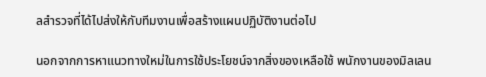ลสำรวจที่ได้ไปส่งให้กับทีมงานเพื่อสร้างแผนปฏิบัติงานต่อไป

นอกจากการหาแนวทางใหม่ในการใช้ประโยชน์จากสิ่งของเหลือใช้ พนักงานของมิลเลน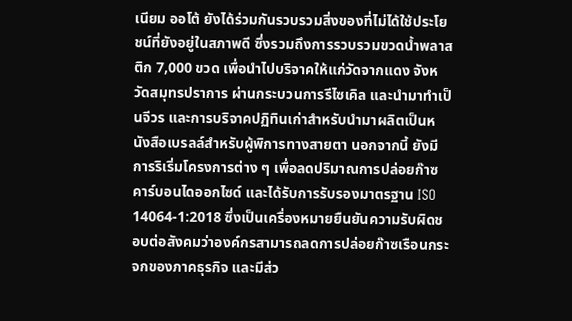เนียม ออโต้ ยังได้ร่วมกันรวบรวมสิ่งของที่ไม่ได้ใช้ประโยชน์ที่ยังอยู่ในสภาพดี ซึ่งรวมถึงการรวบรวมขวดน้ำพลาสติก 7,000 ขวด เพื่อนำไปบริจาคให้แก่วัดจากแดง จังหวัดสมุทรปราการ ผ่านกระบวนการรีไซเคิล และนำมาทำเป็นจีวร และการบริจาคปฏิทินเก่าสำหรับนำมาผลิตเป็นหนังสือเบรลล์สำหรับผู้พิการทางสายตา นอกจากนี้ ยังมีการริเริ่มโครงการต่าง ๆ เพื่อลดปริมาณการปล่อยก๊าซคาร์บอนไดออกไซด์ และได้รับการรับรองมาตรฐาน ISO 14064-1:2018 ซึ่งเป็นเครื่องหมายยืนยันความรับผิดชอบต่อสังคมว่าองค์กรสามารถลดการปล่อยก๊าซเรือนกระจกของภาคธุรกิจ และมีส่ว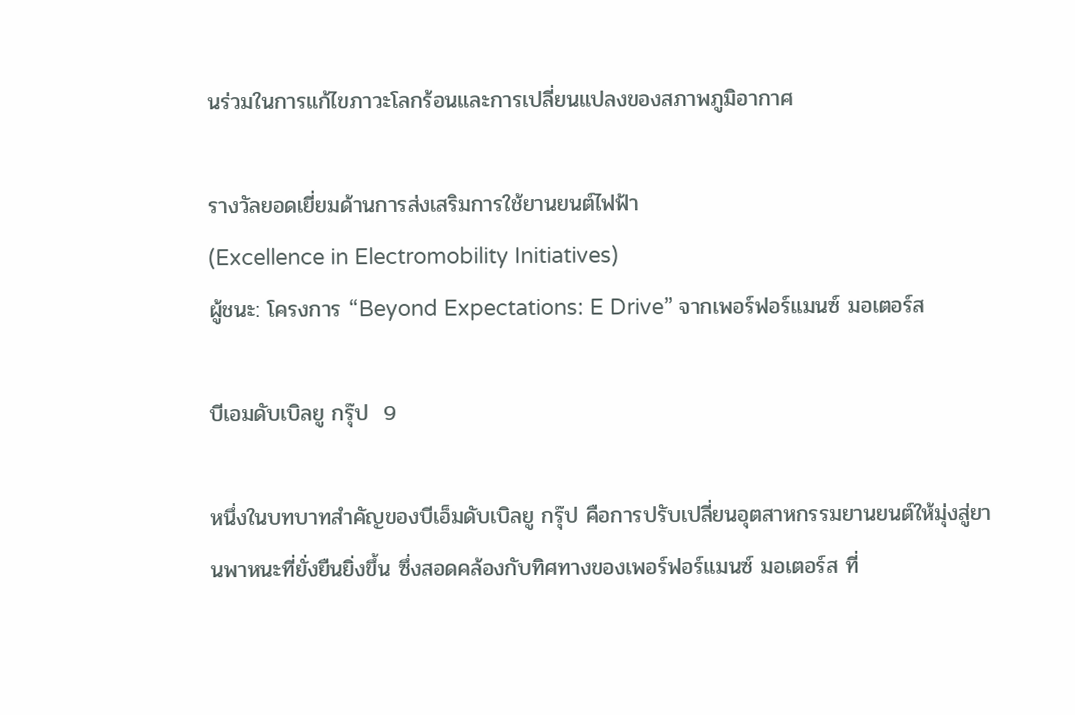นร่วมในการแก้ไขภาวะโลกร้อนและการเปลี่ยนแปลงของสภาพภูมิอากาศ

รางวัลยอดเยี่ยมด้านการส่งเสริมการใช้ยานยนต์ไฟฟ้า
(Excellence in Electromobility Initiatives)
ผู้ชนะ: โครงการ “Beyond Expectations: E Drive” จากเพอร์ฟอร์แมนซ์ มอเตอร์ส

บีเอมดับเบิลยู กรุ๊ป  9

หนึ่งในบทบาทสำคัญของบีเอ็มดับเบิลยู กรุ๊ป คือการปรับเปลี่ยนอุตสาหกรรมยานยนต์ให้มุ่งสู่ยานพาหนะที่ยั่งยืนยิ่งขึ้น ซึ่งสอดคล้องกับทิศทางของเพอร์ฟอร์แมนซ์ มอเตอร์ส ที่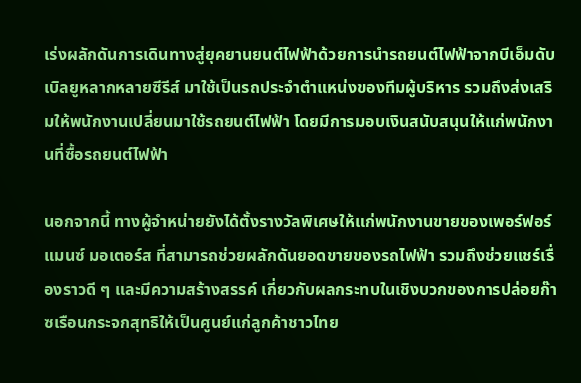เร่งผลักดันการเดินทางสู่ยุคยานยนต์ไฟฟ้าด้วยการนำรถยนต์ไฟฟ้าจากบีเอ็มดับเบิลยูหลากหลายซีรีส์ มาใช้เป็นรถประจำตำแหน่งของทีมผู้บริหาร รวมถึงส่งเสริมให้พนักงานเปลี่ยนมาใช้รถยนต์ไฟฟ้า โดยมีการมอบเงินสนับสนุนให้แก่พนักงานที่ซื้อรถยนต์ไฟฟ้า

นอกจากนี้ ทางผู้จำหน่ายยังได้ตั้งรางวัลพิเศษให้แก่พนักงานขายของเพอร์ฟอร์แมนซ์ มอเตอร์ส ที่สามารถช่วยผลักดันยอดขายของรถไฟฟ้า รวมถึงช่วยแชร์เรื่องราวดี ๆ และมีความสร้างสรรค์ เกี่ยวกับผลกระทบในเชิงบวกของการปล่อยก๊าซเรือนกระจกสุทธิให้เป็นศูนย์แก่ลูกค้าชาวไทย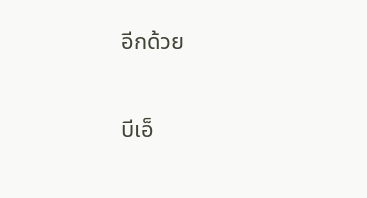อีกด้วย

บีเอ็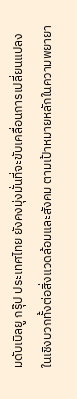มดับเบิลยู กรุ๊ป ประเทศไทย ยังคงมุ่งมั่นที่จะขับเคลื่อนการเปลี่ยนแปลงในเชิงบวกทั้งต่อสิ่งแวดล้อมและสังคม ตามเป้าหมายหลักในความพยายา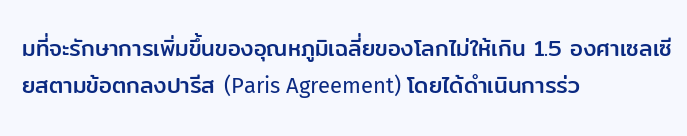มที่จะรักษาการเพิ่มขึ้นของอุณหภูมิเฉลี่ยของโลกไม่ให้เกิน 1.5 องศาเซลเซียสตามข้อตกลงปารีส (Paris Agreement) โดยได้ดำเนินการร่ว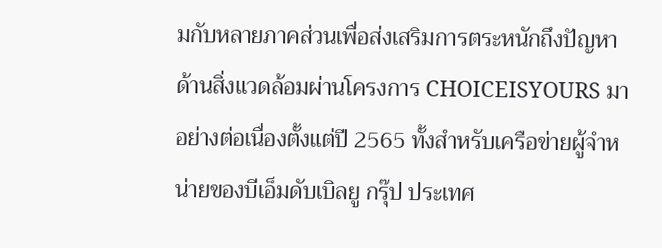มกับหลายภาคส่วนเพื่อส่งเสริมการตระหนักถึงปัญหาด้านสิ่งแวดล้อมผ่านโครงการ CHOICEISYOURS มาอย่างต่อเนื่องตั้งแต่ปี 2565 ทั้งสำหรับเครือข่ายผู้จำหน่ายของบีเอ็มดับเบิลยู กรุ๊ป ประเทศ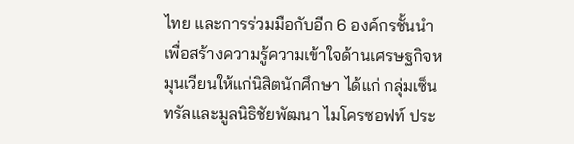ไทย และการร่วมมือกับอีก 6 องค์กรชั้นนำ เพื่อสร้างความรู้ความเข้าใจด้านเศรษฐกิจหมุนเวียนให้แก่นิสิตนักศึกษา ได้แก่ กลุ่มเซ็นทรัลและมูลนิธิชัยพัฒนา ไมโครซอฟท์ ประ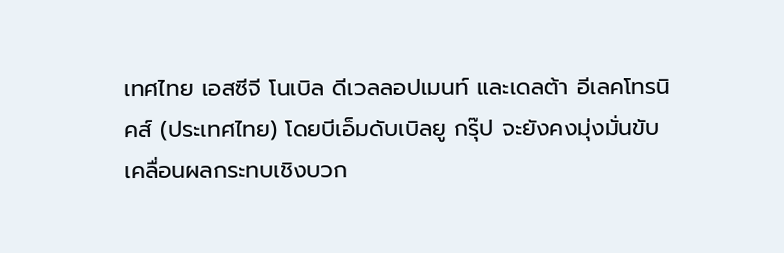เทศไทย เอสซีจี โนเบิล ดีเวลลอปเมนท์ และเดลต้า อีเลคโทรนิคส์ (ประเทศไทย) โดยบีเอ็มดับเบิลยู กรุ๊ป จะยังคงมุ่งมั่นขับเคลื่อนผลกระทบเชิงบวก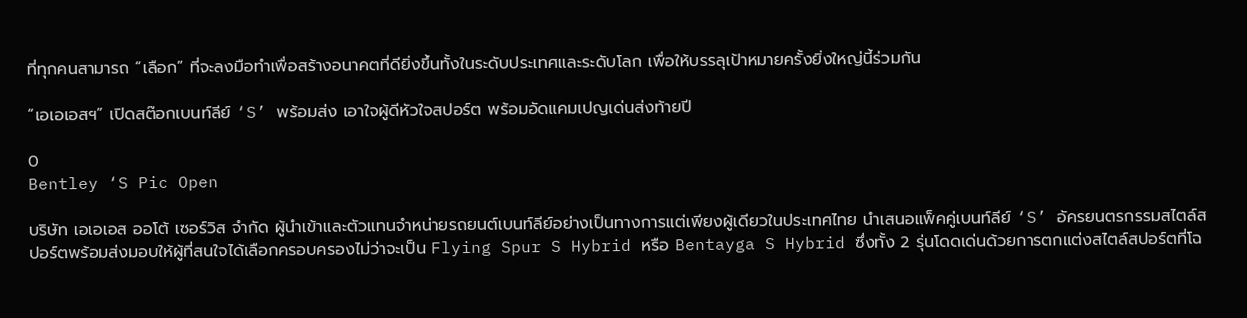ที่ทุกคนสามารถ “เลือก” ที่จะลงมือทำเพื่อสร้างอนาคตที่ดียิ่งขึ้นทั้งในระดับประเทศและระดับโลก เพื่อให้บรรลุเป้าหมายครั้งยิ่งใหญ่นี้ร่วมกัน

“เอเอเอสฯ” เปิดสต๊อกเบนท์ลีย์ ‘S’ พร้อมส่ง เอาใจผู้ดีหัวใจสปอร์ต พร้อมอัดแคมเปญเด่นส่งท้ายปี

0
Bentley ‘S Pic Open

บริษัท เอเอเอส ออโต้ เซอร์วิส จำกัด ผู้นำเข้าและตัวแทนจำหน่ายรถยนต์เบนท์ลีย์อย่างเป็นทางการแต่เพียงผู้เดียวในประเทศไทย นำเสนอแพ็คคู่เบนท์ลีย์ ‘S’ อัครยนตรกรรมสไตล์สปอร์ตพร้อมส่งมอบให้ผู้ที่สนใจได้เลือกครอบครองไม่ว่าจะเป็น Flying Spur S Hybrid หรือ Bentayga S Hybrid ซึ่งทั้ง 2 รุ่นโดดเด่นด้วยการตกแต่งสไตล์สปอร์ตที่โฉ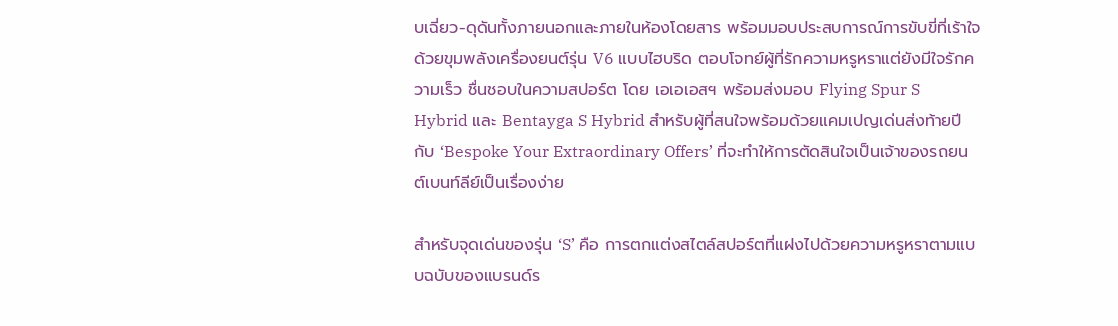บเฉี่ยว-ดุดันทั้งภายนอกและภายในห้องโดยสาร พร้อมมอบประสบการณ์การขับขี่ที่เร้าใจด้วยขุมพลังเครื่องยนต์รุ่น V6 แบบไฮบริด ตอบโจทย์ผู้ที่รักความหรูหราแต่ยังมีใจรักความเร็ว ชื่นชอบในความสปอร์ต โดย เอเอเอสฯ พร้อมส่งมอบ Flying Spur S Hybrid และ Bentayga S Hybrid สำหรับผู้ที่สนใจพร้อมด้วยแคมเปญเด่นส่งท้ายปีกับ ‘Bespoke Your Extraordinary Offers’ ที่จะทำให้การตัดสินใจเป็นเจ้าของรถยนต์เบนท์ลีย์เป็นเรื่องง่าย

สำหรับจุดเด่นของรุ่น ‘S’ คือ การตกแต่งสไตล์สปอร์ตที่แฝงไปด้วยความหรูหราตามแบบฉบับของแบรนด์ร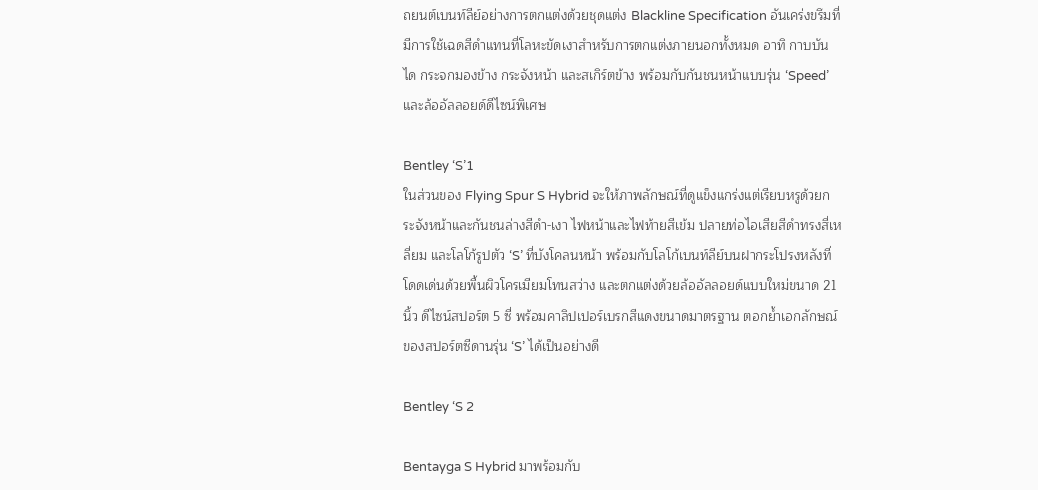ถยนต์เบนท์ลีย์อย่างการตกแต่งด้วยชุดแต่ง Blackline Specification อันเคร่งขรึมที่มีการใช้เฉดสีดำแทนที่โลหะขัดเงาสำหรับการตกแต่งภายนอกทั้งหมด อาทิ กาบบันได กระจกมองข้าง กระจังหน้า และสเกิร์ตข้าง พร้อมกับกันชนหน้าแบบรุ่น ‘Speed’ และล้ออัลลอยด์ดีไซน์พิเศษ

Bentley ‘S’1
ในส่วนของ Flying Spur S Hybrid จะให้ภาพลักษณ์ที่ดูแข็งแกร่งแต่เรียบหรูด้วยกระจังหน้าและกันชนล่างสีดำ-เงา ไฟหน้าและไฟท้ายสีเข้ม ปลายท่อไอเสียสีดำทรงสี่เหลี่ยม และโลโก้รูปตัว ‘S’ ที่บังโคลนหน้า พร้อมกับโลโก้เบนท์ลีย์บนฝากระโปรงหลังที่โดดเด่นด้วยพื้นผิวโครเมียมโทนสว่าง และตกแต่งด้วยล้ออัลลอยด์แบบใหม่ขนาด 21 นิ้ว ดีไซน์สปอร์ต 5 ซี่ พร้อมคาลิปเปอร์เบรกสีแดงขนาดมาตรฐาน ตอกย้ำเอกลักษณ์ของสปอร์ตซีดานรุ่น ‘S’ ได้เป็นอย่างดี

Bentley ‘S 2

Bentayga S Hybrid มาพร้อมกับ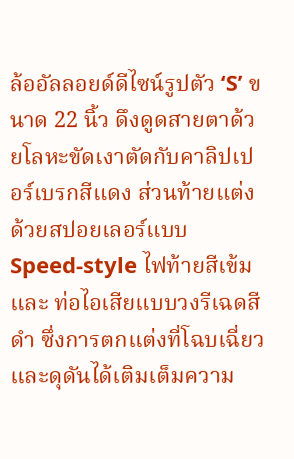ล้ออัลลอยด์ดีไซน์รูปตัว ‘S’ ขนาด 22 นิ้ว ดึงดูดสายตาด้วยโลหะขัดเงาตัดกับคาลิปเปอร์เบรกสีแดง ส่วนท้ายแต่งด้วยสปอยเลอร์แบบ Speed-style ไฟท้ายสีเข้ม และ ท่อไอเสียแบบวงรีเฉดสีดำ ซึ่งการตกแต่งที่โฉบเฉี่ยวและดุดันได้เติมเต็มความ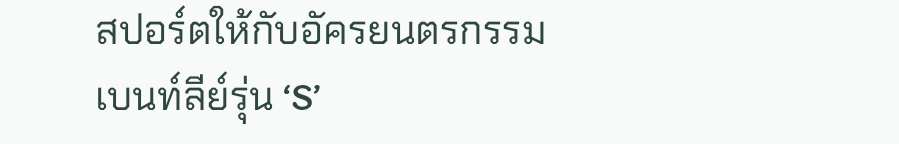สปอร์ตให้กับอัครยนตรกรรมเบนท์ลีย์รุ่น ‘S’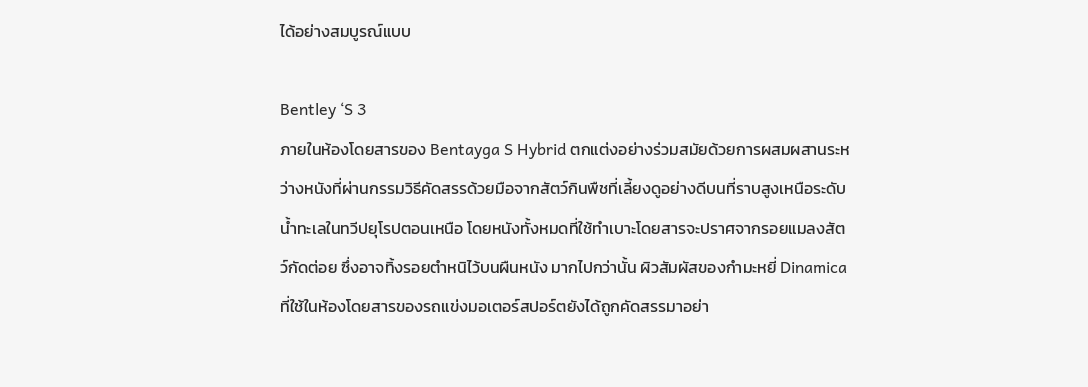ได้อย่างสมบูรณ์แบบ

Bentley ‘S 3
ภายในห้องโดยสารของ Bentayga S Hybrid ตกแต่งอย่างร่วมสมัยด้วยการผสมผสานระหว่างหนังที่ผ่านกรรมวิธีคัดสรรด้วยมือจากสัตว์กินพืชที่เลี้ยงดูอย่างดีบนที่ราบสูงเหนือระดับน้ำทะเลในทวีปยุโรปตอนเหนือ โดยหนังทั้งหมดที่ใช้ทำเบาะโดยสารจะปราศจากรอยแมลงสัตว์กัดต่อย ซึ่งอาจทิ้งรอยตำหนิไว้บนผืนหนัง มากไปกว่านั้น ผิวสัมผัสของกำมะหยี่ Dinamica ที่ใช้ในห้องโดยสารของรถแข่งมอเตอร์สปอร์ตยังได้ถูกคัดสรรมาอย่า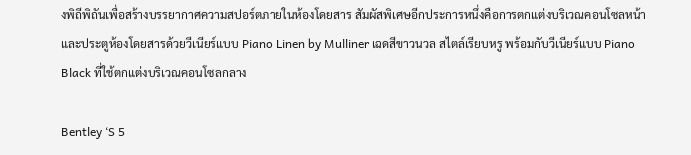งพิถีพิถันเพื่อสร้างบรรยากาศความสปอร์ตภายในห้องโดยสาร สัมผัสพิเศษอีกประการหนึ่งคือการตกแต่งบริเวณคอนโซลหน้าและประตูห้องโดยสารด้วยวีเนียร์แบบ Piano Linen by Mulliner เฉดสีขาวนวล สไตล์เรียบหรู พร้อมกับวีเนียร์แบบ Piano Black ที่ใช้ตกแต่งบริเวณคอนโซลกลาง

Bentley ‘S 5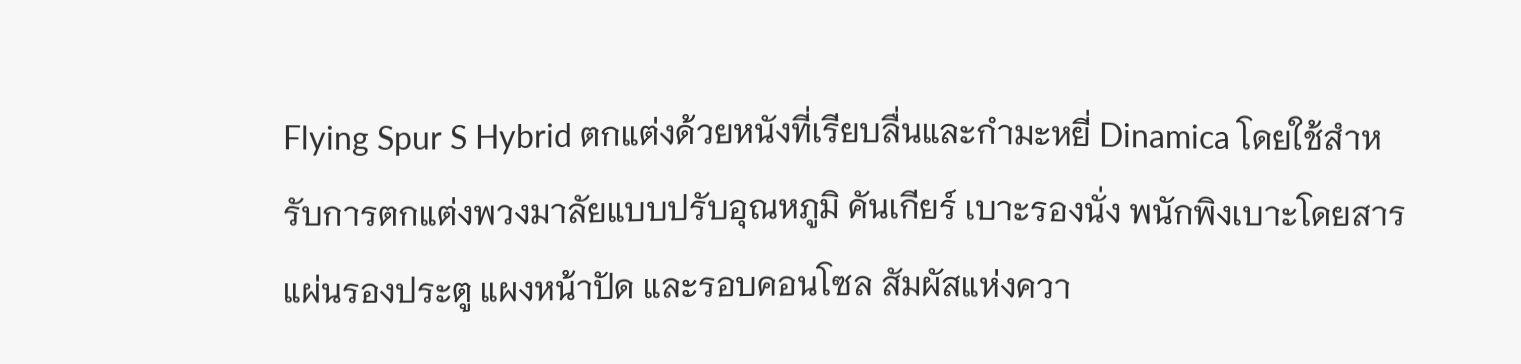Flying Spur S Hybrid ตกแต่งด้วยหนังที่เรียบลื่นและกำมะหยี่ Dinamica โดยใช้สำหรับการตกแต่งพวงมาลัยแบบปรับอุณหภูมิ คันเกียร์ เบาะรองนั่ง พนักพิงเบาะโดยสาร แผ่นรองประตู แผงหน้าปัด และรอบคอนโซล สัมผัสแห่งควา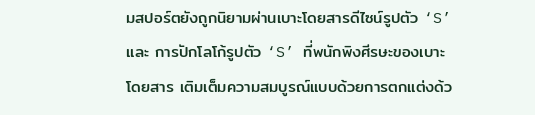มสปอร์ตยังถูกนิยามผ่านเบาะโดยสารดีไซน์รูปตัว ‘S’ และ การปักโลโก้รูปตัว ‘S’ ที่พนักพิงศีรษะของเบาะโดยสาร เติมเต็มความสมบูรณ์แบบด้วยการตกแต่งด้ว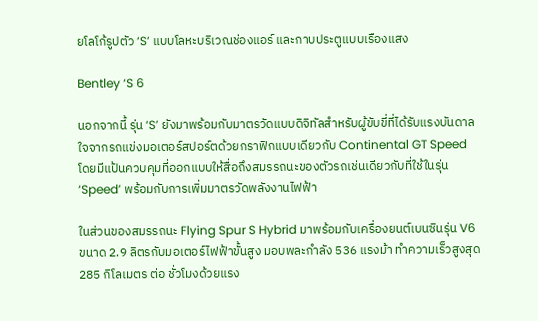ยโลโก้รูปตัว ‘S’ แบบโลหะบริเวณช่องแอร์ และกาบประตูแบบเรืองแสง

Bentley ‘S 6

นอกจากนี้ รุ่น ‘S’ ยังมาพร้อมกับมาตรวัดแบบดิจิทัลสำหรับผู้ขับขี่ที่ได้รับแรงบันดาลใจจากรถแข่งมอเตอร์สปอร์ตด้วยกราฟิกแบบเดียวกับ Continental GT Speed โดยมีแป้นควบคุมที่ออกแบบให้สื่อถึงสมรรถนะของตัวรถเช่นเดียวกับที่ใช้ในรุ่น ‘Speed’ พร้อมกับการเพิ่มมาตรวัดพลังงานไฟฟ้า

ในส่วนของสมรรถนะ Flying Spur S Hybrid มาพร้อมกับเครื่องยนต์เบนซินรุ่น V6 ขนาด 2.9 ลิตรกับมอเตอร์ไฟฟ้าขั้นสูง มอบพละกำลัง 536 แรงม้า ทำความเร็วสูงสุด 285 กิโลเมตร ต่อ ชั่วโมงด้วยแรง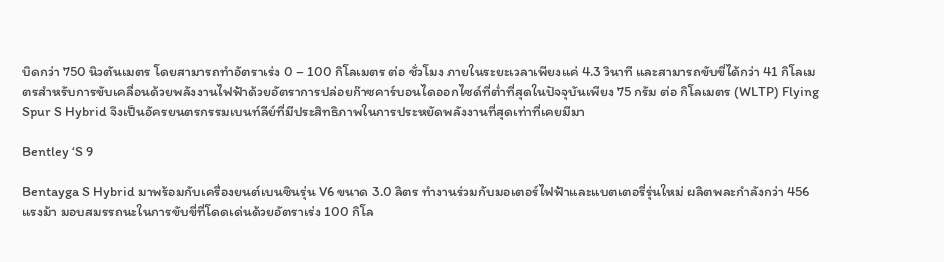บิดกว่า 750 นิวตันเมตร โดยสามารถทำอัตราเร่ง 0 – 100 กิโลเมตร ต่อ ชั่วโมง ภายในระยะเวลาเพียงแค่ 4.3 วินาที และสามารถขับขี่ได้กว่า 41 กิโลเมตรสำหรับการขับเคลื่อนด้วยพลังงานไฟฟ้าด้วยอัตราการปล่อยก๊าซคาร์บอนไดออกไซด์ที่ต่ำที่สุดในปัจจุบันเพียง 75 กรัม ต่อ กิโลเมตร (WLTP) Flying Spur S Hybrid จึงเป็นอัครยนตรกรรมเบนท์ลีย์ที่มีประสิทธิภาพในการประหยัดพลังงานที่สุดเท่าที่เคยมีมา

Bentley ‘S 9

Bentayga S Hybrid มาพร้อมกับเครื่องยนต์เบนซินรุ่น V6 ขนาด 3.0 ลิตร ทำงานร่วมกับมอเตอร์ไฟฟ้าและแบตเตอรี่รุ่นใหม่ ผลิตพละกำลังกว่า 456 แรงม้า มอบสมรรถนะในการขับขี่ที่โดดเด่นด้วยอัตราเร่ง 100 กิโล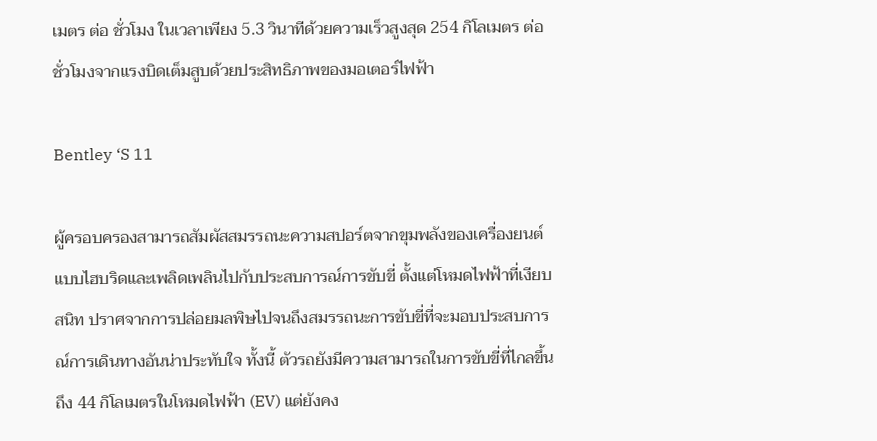เมตร ต่อ ชั่วโมง ในเวลาเพียง 5.3 วินาทีด้วยความเร็วสูงสุด 254 กิโลเมตร ต่อ ชั่วโมงจากแรงบิดเต็มสูบด้วยประสิทธิภาพของมอเตอร์ไฟฟ้า

Bentley ‘S 11

ผู้ครอบครองสามารถสัมผัสสมรรถนะความสปอร์ตจากขุมพลังของเครื่องยนต์แบบไฮบริดและเพลิดเพลินไปกับประสบการณ์การขับขี่ ตั้งแต่โหมดไฟฟ้าที่เงียบสนิท ปราศจากการปล่อยมลพิษไปจนถึงสมรรถนะการขับขี่ที่จะมอบประสบการณ์การเดินทางอันน่าประทับใจ ทั้งนี้ ตัวรถยังมีความสามารถในการขับขี่ที่ไกลขึ้นถึง 44 กิโลเมตรในโหมดไฟฟ้า (EV) แต่ยังคง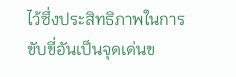ไว้ซึ่งประสิทธิภาพในการขับขี่อันเป็นจุดเด่นข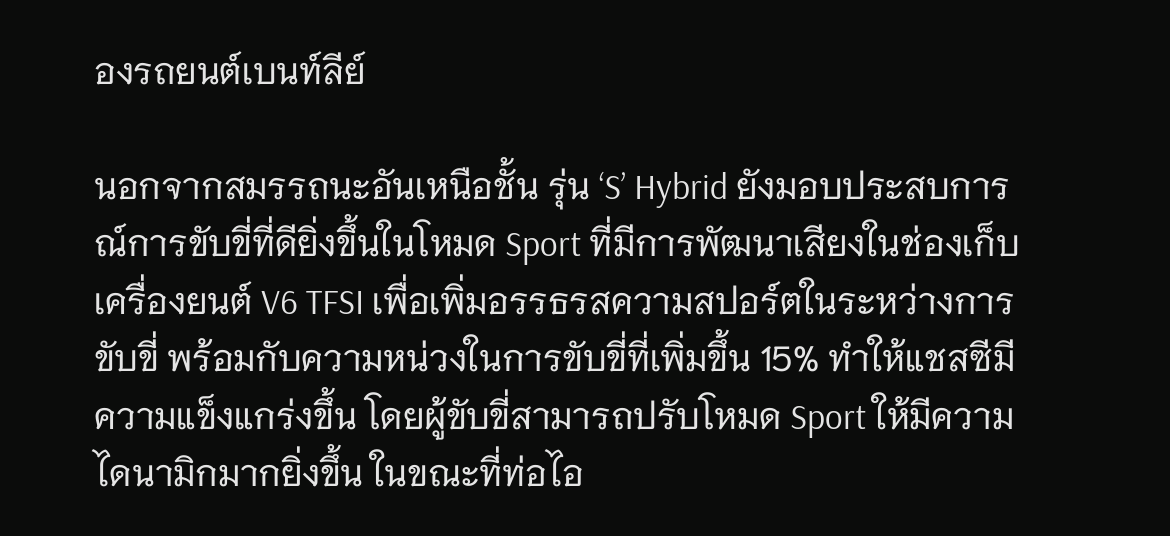องรถยนต์เบนท์ลีย์

นอกจากสมรรถนะอันเหนือชั้น รุ่น ‘S’ Hybrid ยังมอบประสบการณ์การขับขี่ที่ดียิ่งขึ้นในโหมด Sport ที่มีการพัฒนาเสียงในช่องเก็บเครื่องยนต์ V6 TFSI เพื่อเพิ่มอรรธรสความสปอร์ตในระหว่างการขับขี่ พร้อมกับความหน่วงในการขับขี่ที่เพิ่มขึ้น 15% ทำให้แชสซีมีความแข็งแกร่งขึ้น โดยผู้ขับขี่สามารถปรับโหมด Sport ให้มีความไดนามิกมากยิ่งขึ้น ในขณะที่ท่อไอ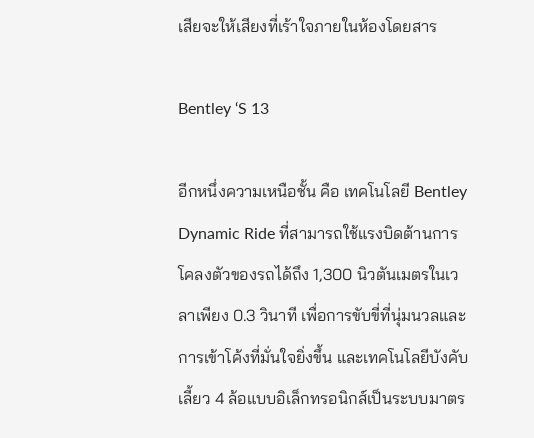เสียจะให้เสียงที่เร้าใจภายในห้องโดยสาร

Bentley ‘S 13

อีกหนึ่งความเหนือชั้น คือ เทคโนโลยี Bentley Dynamic Ride ที่สามารถใช้แรงบิดต้านการโคลงตัวของรถได้ถึง 1,300 นิวตันเมตรในเวลาเพียง 0.3 วินาที เพื่อการขับขี่ที่นุ่มนวลและการเข้าโค้งที่มั่นใจยิ่งขึ้น และเทคโนโลยีบังคับเลี้ยว 4 ล้อแบบอิเล็กทรอนิกส์เป็นระบบมาตร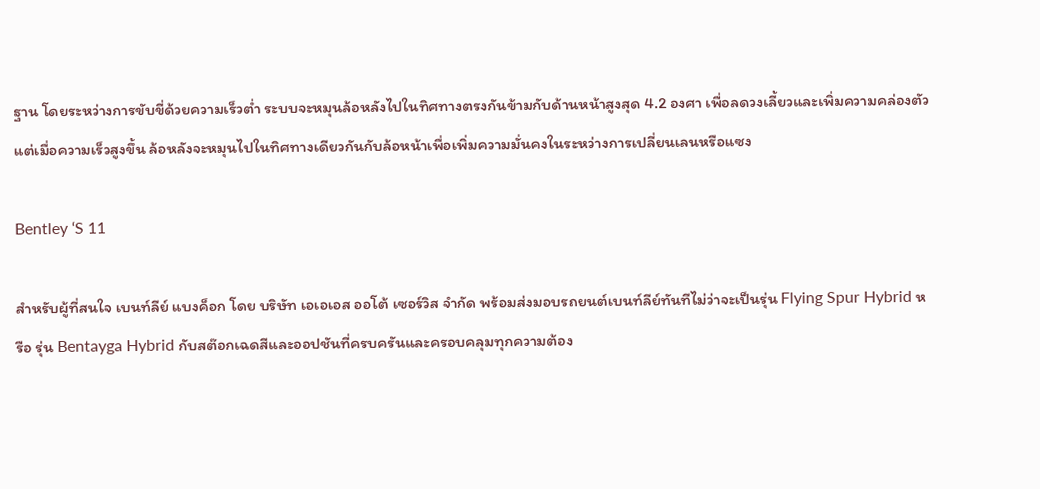ฐาน โดยระหว่างการขับขี่ด้วยความเร็วต่ำ ระบบจะหมุนล้อหลังไปในทิศทางตรงกันข้ามกับด้านหน้าสูงสุด 4.2 องศา เพื่อลดวงเลี้ยวและเพิ่มความคล่องตัว แต่เมื่อความเร็วสูงขึ้น ล้อหลังจะหมุนไปในทิศทางเดียวกันกับล้อหน้าเพื่อเพิ่มความมั่นคงในระหว่างการเปลี่ยนเลนหรือแซง

Bentley ‘S 11

สำหรับผู้ที่สนใจ เบนท์ลีย์ แบงค็อก โดย บริษัท เอเอเอส ออโต้ เซอร์วิส จำกัด พร้อมส่งมอบรถยนต์เบนท์ลีย์ทันทีไม่ว่าจะเป็นรุ่น Flying Spur Hybrid หรือ รุ่น Bentayga Hybrid กับสต๊อกเฉดสีและออปชันที่ครบครันและครอบคลุมทุกความต้อง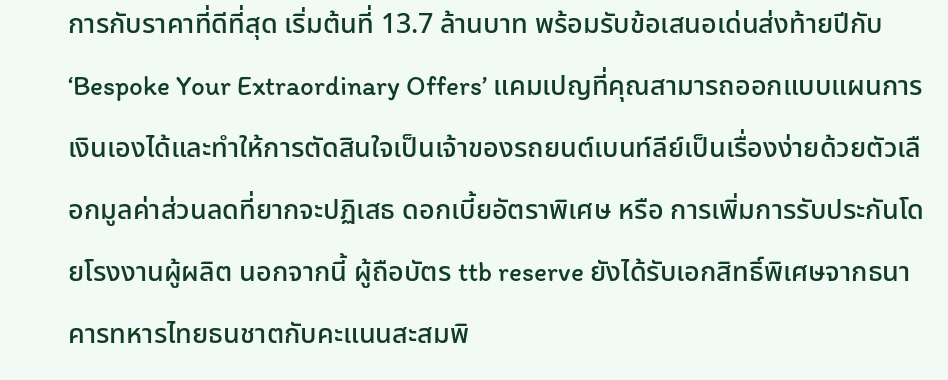การกับราคาที่ดีที่สุด เริ่มต้นที่ 13.7 ล้านบาท พร้อมรับข้อเสนอเด่นส่งท้ายปีกับ ‘Bespoke Your Extraordinary Offers’ แคมเปญที่คุณสามารถออกแบบแผนการเงินเองได้และทำให้การตัดสินใจเป็นเจ้าของรถยนต์เบนท์ลีย์เป็นเรื่องง่ายด้วยตัวเลือกมูลค่าส่วนลดที่ยากจะปฏิเสธ ดอกเบี้ยอัตราพิเศษ หรือ การเพิ่มการรับประกันโดยโรงงานผู้ผลิต นอกจากนี้ ผู้ถือบัตร ttb reserve ยังได้รับเอกสิทธิ์พิเศษจากธนาคารทหารไทยธนชาตกับคะแนนสะสมพิ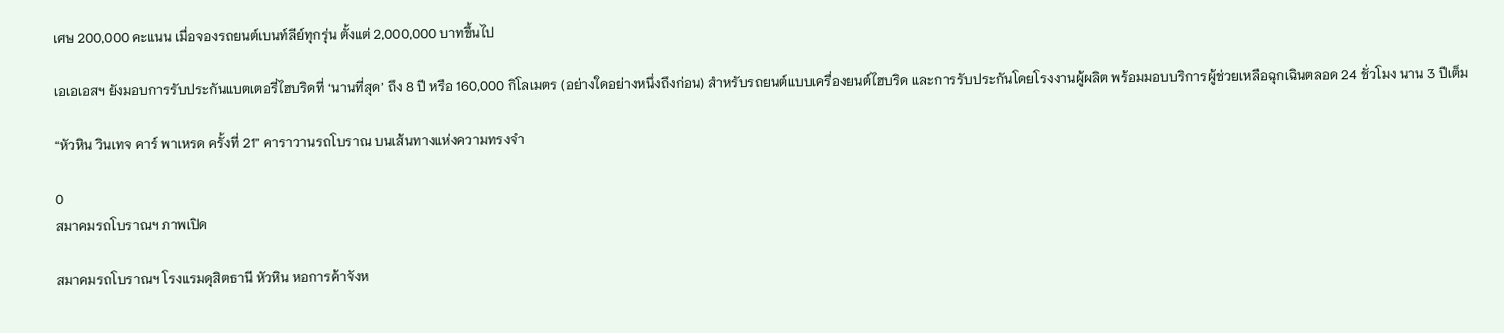เศษ 200,000 คะแนน เมื่อจองรถยนต์เบนท์ลีย์ทุกรุ่น ตั้งแต่ 2,000,000 บาทขึ้นไป

เอเอเอสฯ ยังมอบการรับประกันแบตเตอรี่ไฮบริดที่ ‘นานที่สุด’ ถึง 8 ปี หรือ 160,000 กิโลเมตร (อย่างใดอย่างหนึ่งถึงก่อน) สำหรับรถยนต์แบบเครื่องยนต์ไฮบริด และการรับประกันโดยโรงงานผู้ผลิต พร้อมมอบบริการผู้ช่วยเหลือฉุกเฉินตลอด 24 ชั่วโมง นาน 3 ปีเต็ม

“หัวหิน วินเทจ คาร์ พาเหรด ครั้งที่ 21” คาราวานรถโบราณ บนเส้นทางแห่งความทรงจำ

0
สมาคมรถโบราณฯ ภาพเปิด

สมาคมรถโบราณฯ โรงแรมดุสิตธานี หัวหิน หอการค้าจังห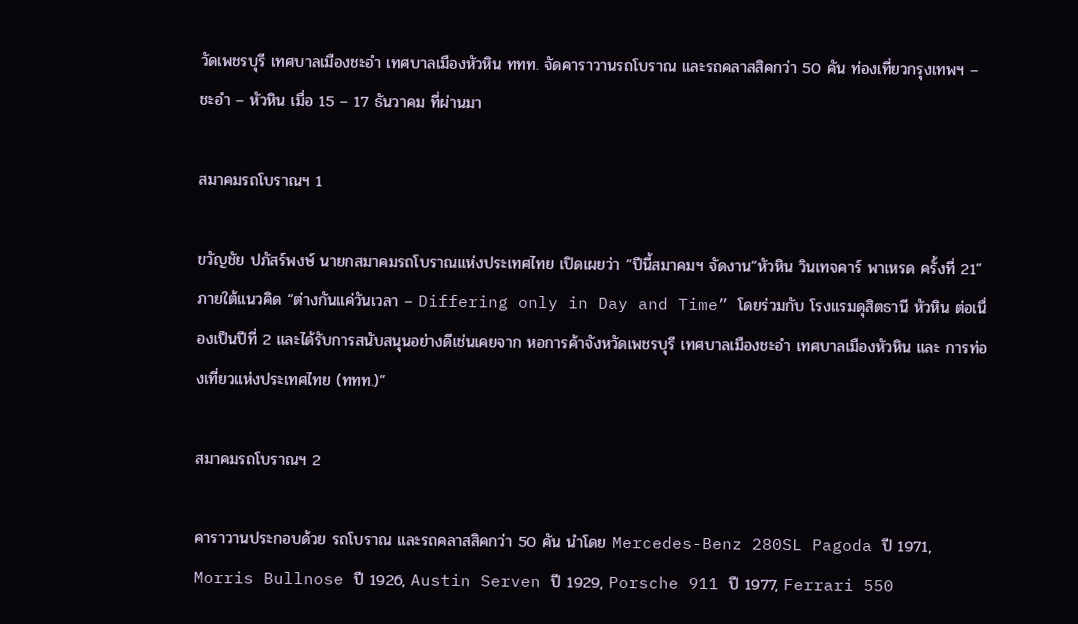วัดเพชรบุรี เทศบาลเมืองชะอำ เทศบาลเมืองหัวหิน ททท. จัดคาราวานรถโบราณ และรถคลาสสิคกว่า 50 คัน ท่องเที่ยวกรุงเทพฯ – ชะอำ – หัวหิน เมื่อ 15 – 17 ธันวาคม ที่ผ่านมา

สมาคมรถโบราณฯ 1

ขวัญชัย ปภัสร์พงษ์ นายกสมาคมรถโบราณแห่งประเทศไทย เปิดเผยว่า “ปีนี้สมาคมฯ จัดงาน“หัวหิน วินเทจคาร์ พาเหรด ครั้งที่ 21” ภายใต้แนวคิด “ต่างกันแค่วันเวลา – Differing only in Day and Time” โดยร่วมกับ โรงแรมดุสิตธานี หัวหิน ต่อเนื่องเป็นปีที่ 2 และได้รับการสนับสนุนอย่างดีเช่นเคยจาก หอการค้าจังหวัดเพชรบุรี เทศบาลเมืองชะอำ เทศบาลเมืองหัวหิน และ การท่องเที่ยวแห่งประเทศไทย (ททท.)”

สมาคมรถโบราณฯ 2

คาราวานประกอบด้วย รถโบราณ และรถคลาสสิคกว่า 50 คัน นำโดย Mercedes-Benz 280SL Pagoda ปี 1971, Morris Bullnose ปี 1926, Austin Serven ปี 1929, Porsche 911 ปี 1977, Ferrari 550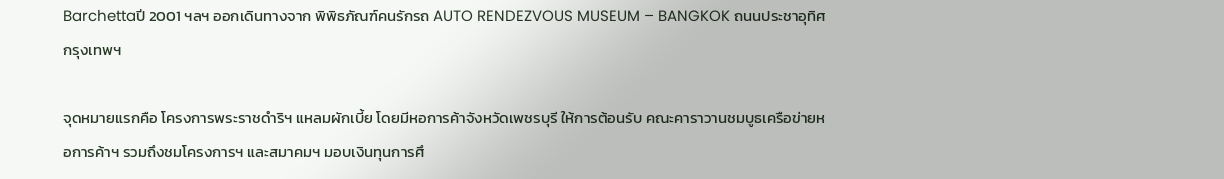Barchettaปี 2001 ฯลฯ ออกเดินทางจาก พิพิธภัณฑ์คนรักรถ AUTO RENDEZVOUS MUSEUM – BANGKOK ถนนประชาอุทิศ กรุงเทพฯ

จุดหมายแรกคือ โครงการพระราชดำริฯ แหลมผักเบี้ย โดยมีหอการค้าจังหวัดเพชรบุรี ให้การต้อนรับ คณะคาราวานชมบูธเครือข่ายหอการค้าฯ รวมถึงชมโครงการฯ และสมาคมฯ มอบเงินทุนการศึ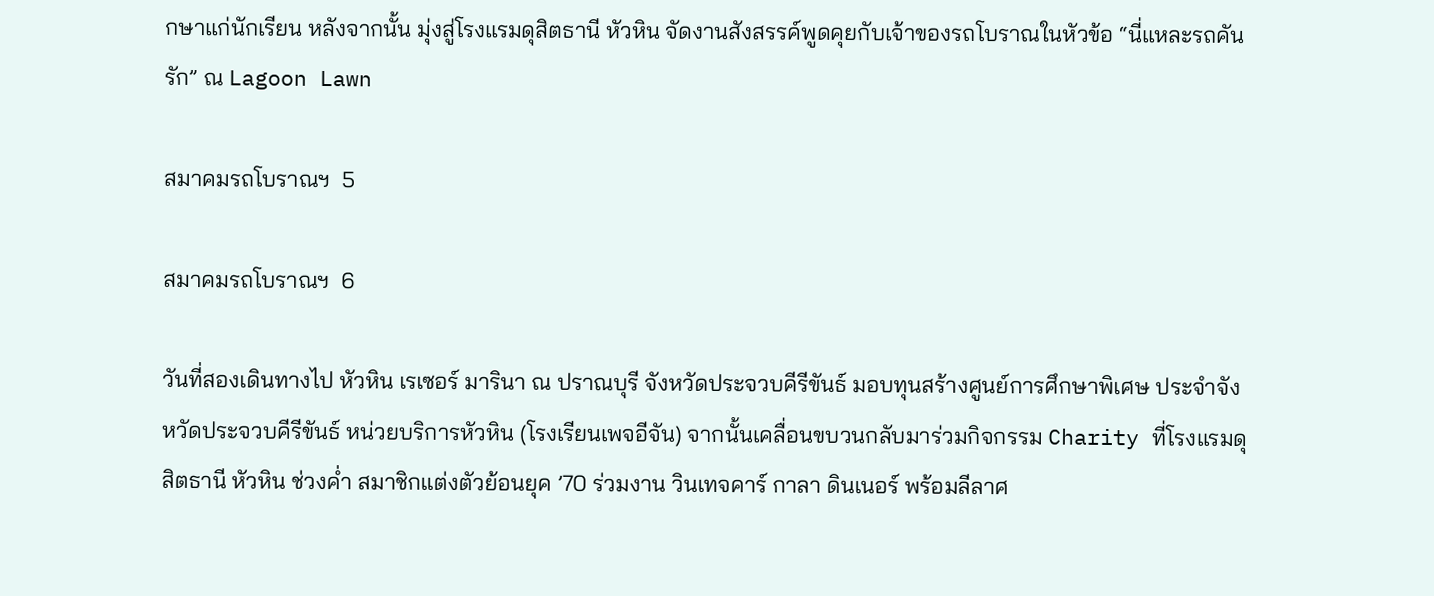กษาแก่นักเรียน หลังจากนั้น มุ่งสู่โรงแรมดุสิตธานี หัวหิน จัดงานสังสรรค์พูดคุยกับเจ้าของรถโบราณในหัวข้อ “นี่แหละรถคันรัก” ณ Lagoon Lawn

สมาคมรถโบราณฯ  5

สมาคมรถโบราณฯ  6

วันที่สองเดินทางไป หัวหิน เรเซอร์ มารินา ณ ปราณบุรี จังหวัดประจวบคีรีขันธ์ มอบทุนสร้างศูนย์การศึกษาพิเศษ ประจำจังหวัดประจวบคีรีขันธ์ หน่วยบริการหัวหิน (โรงเรียนเพจอีจัน) จากนั้นเคลื่อนขบวนกลับมาร่วมกิจกรรม Charity ที่โรงแรมดุสิตธานี หัวหิน ช่วงค่ำ สมาชิกแต่งตัวย้อนยุค ’70 ร่วมงาน วินเทจคาร์ กาลา ดินเนอร์ พร้อมลีลาศ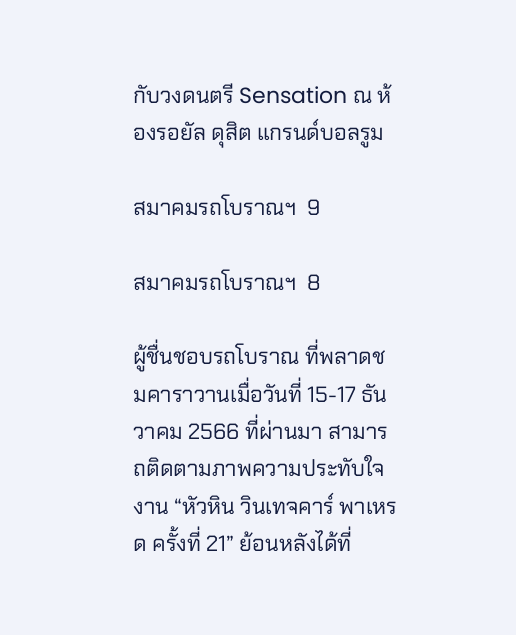กับวงดนตรี Sensation ณ ห้องรอยัล ดุสิต แกรนด์บอลรูม

สมาคมรถโบราณฯ  9

สมาคมรถโบราณฯ  8

ผู้ชื่นชอบรถโบราณ ที่พลาดชมคาราวานเมื่อวันที่ 15-17 ธันวาคม 2566 ที่ผ่านมา สามารถติดตามภาพความประทับใจงาน “หัวหิน วินเทจคาร์ พาเหรด ครั้งที่ 21” ย้อนหลังได้ที่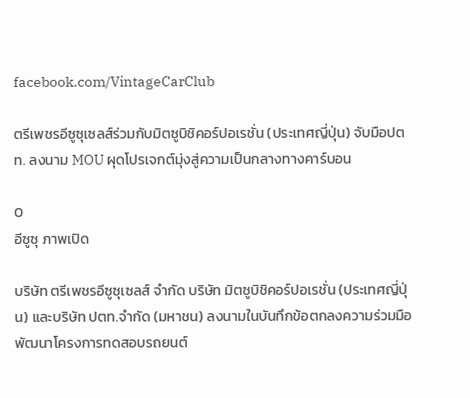facebook.com/VintageCarClub

ตรีเพชรอีซูซุเซลส์ร่วมกับมิตซูบิชิคอร์ปอเรชั่น (ประเทศญี่ปุ่น) จับมือปตท. ลงนาม MOU ผุดโปรเจกต์มุ่งสู่ความเป็นกลางทางคาร์บอน

0
อีซูซุ ภาพเปิด

บริษัท ตรีเพชรอีซูซุเซลส์ จำกัด บริษัท มิตซูบิชิคอร์ปอเรชั่น (ประเทศญี่ปุ่น) และบริษัท ปตท.จำกัด (มหาชน) ลงนามในบันทึกข้อตกลงความร่วมมือพัฒนาโครงการทดสอบรถยนต์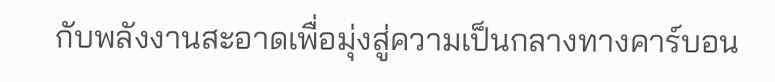กับพลังงานสะอาดเพื่อมุ่งสู่ความเป็นกลางทางคาร์บอน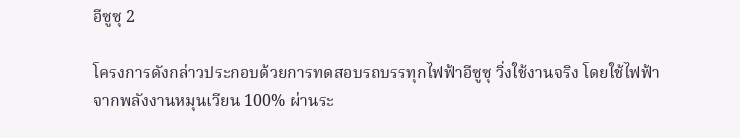อีซูซุ 2

โครงการดังกล่าวประกอบด้วยการทดสอบรถบรรทุกไฟฟ้าอีซูซุ วิ่งใช้งานจริง โดยใช้ไฟฟ้าจากพลังงานหมุนเวียน 100% ผ่านระ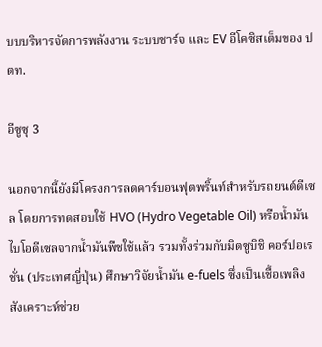บบบริหารจัดการพลังงาน ระบบชาร์จ และ EV อีโคซิสเต็มของ ปตท.

อีซูซุ 3

นอกจากนี้ยังมีโครงการลดคาร์บอนฟุตพริ้นท์สำหรับรถยนต์ดีเซล โดยการทดสอบใช้ HVO (Hydro Vegetable Oil) หรือน้ำมันไบโอดีเซลจากน้ำมันพืชใช้แล้ว รวมทั้งร่วมกับมิตซูบิชิ คอร์ปอเรชั่น (ประเทศญี่ปุ่น) ศึกษาวิจัยน้ำมัน e-fuels ซึ่งเป็นเชื้อเพลิงสังเคราะห์ช่วย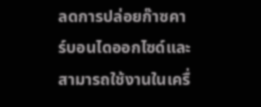ลดการปล่อยก๊าซคาร์บอนไดออกไซด์และสามารถใช้งานในเครื่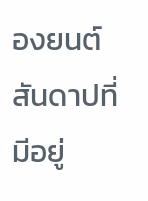องยนต์สันดาปที่มีอยู่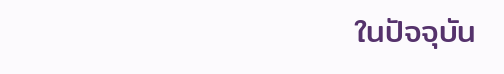ในปัจจุบัน